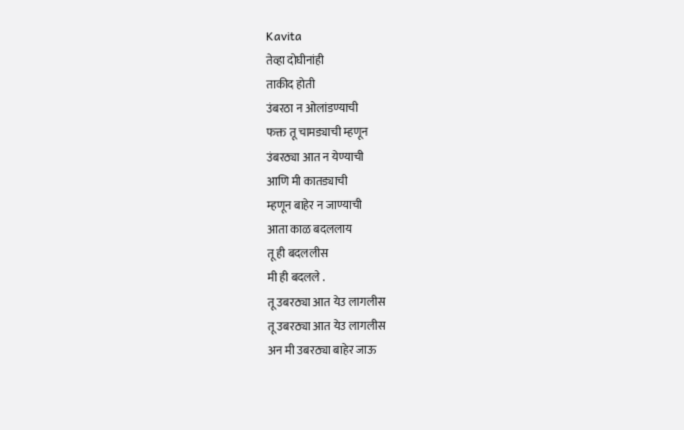Kavita
तेव्हा दोघीनांही
ताकीद होती
उंबरठा न ओलांडण्याची
फक्त तू चामड्याची म्हणून
उंबरठ्या आत न येण्याची
आणि मी कातड्याची
म्हणून बाहेर न जाण्याची
आता काळ बदललाय
तू ही बदललीस
मी ही बदलले .
तू उबरठ्या आत येउ लागलीस
तू उबरठ्या आत येउ लागलीस
अन मी उबरठ्या बाहेर जाऊ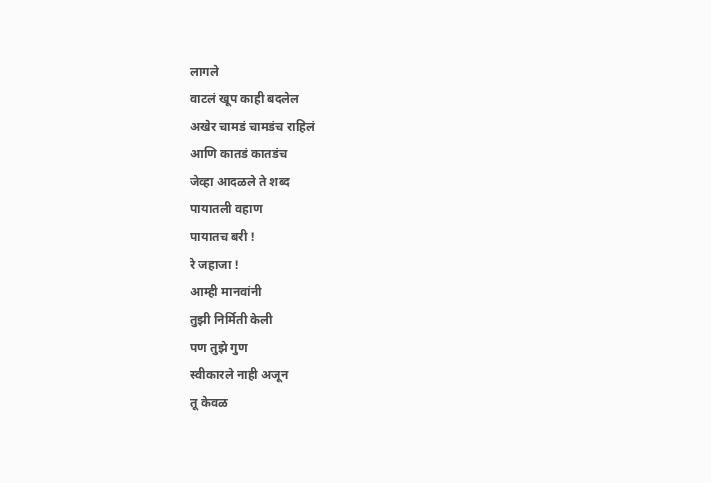लागले
वाटलं खूप काही बदलेल
अखेर चामडं चामडंच राहिलं
आणि कातडं कातडंच
जेव्हा आदळले ते शब्द
पायातली वहाण
पायातच बरी !
रे जहाजा !
आम्ही मानवांनी
तुझी निर्मिती केली
पण तुझे गुण
स्वीकारले नाही अजून
तू केवळ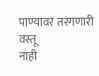पाण्यावर तरंगणारी वस्तू
नाही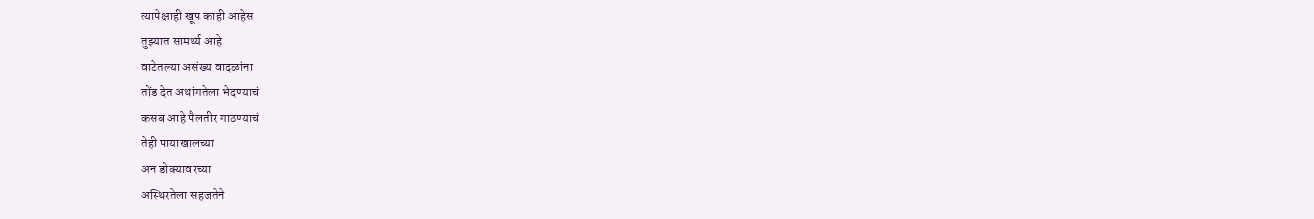त्यापेक्षाही खूप काही आहेस
तुझ्यात सामर्थ्य आहे
वाटेतल्या असंख्य वादळांना
तोंड देत अथांगतेला भेदण्याचं
कसब आहे पैलतीर गाठण्याचं
तेही पायाखालच्या
अन डोक्यावरच्या
अस्थिरतेला सहजतेने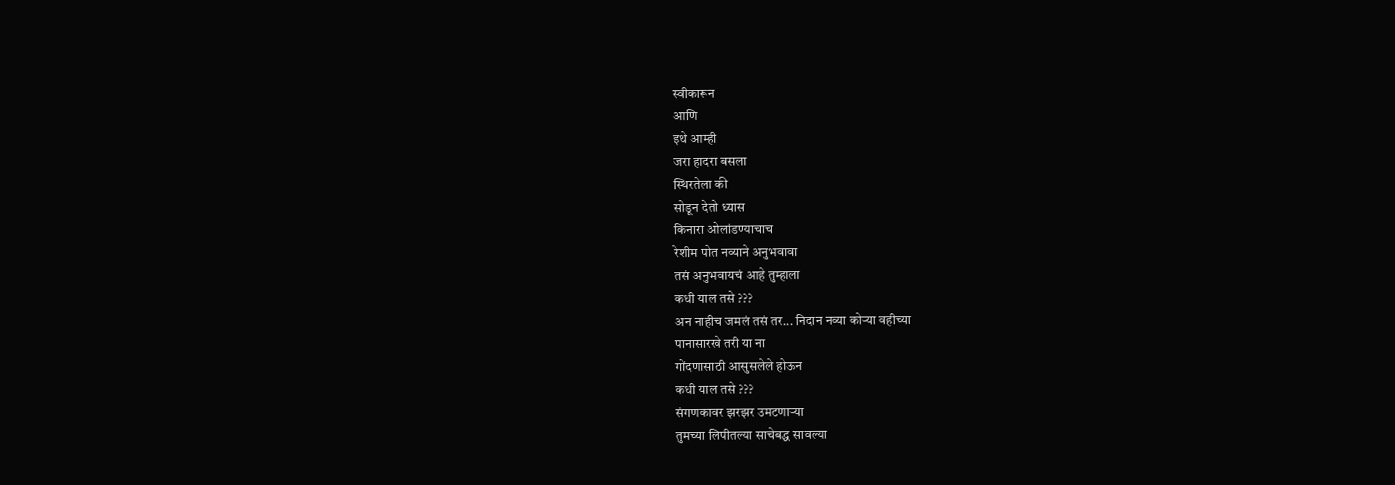स्वीकारून
आणि
इथे आम्ही
जरा हादरा बसला
स्थिरतेला की
सोडून देतो ध्यास
किनारा ओलांडण्याचाच
रेशीम पोत नव्याने अनुभवावा
तसं अनुभवायचं आहे तुम्हाला
कधी याल तसे ???
अन नाहीच जमलं तसं तर... निदान नव्या कोऱ्या वहीच्या
पानासारखे तरी या ना
गोंदणासाठी आसुसलेले होऊन
कधी याल तसे ???
संगणकावर झरझर उमटणाऱ्या
तुमच्या लिपीतल्या साचेबद्ध सावल्या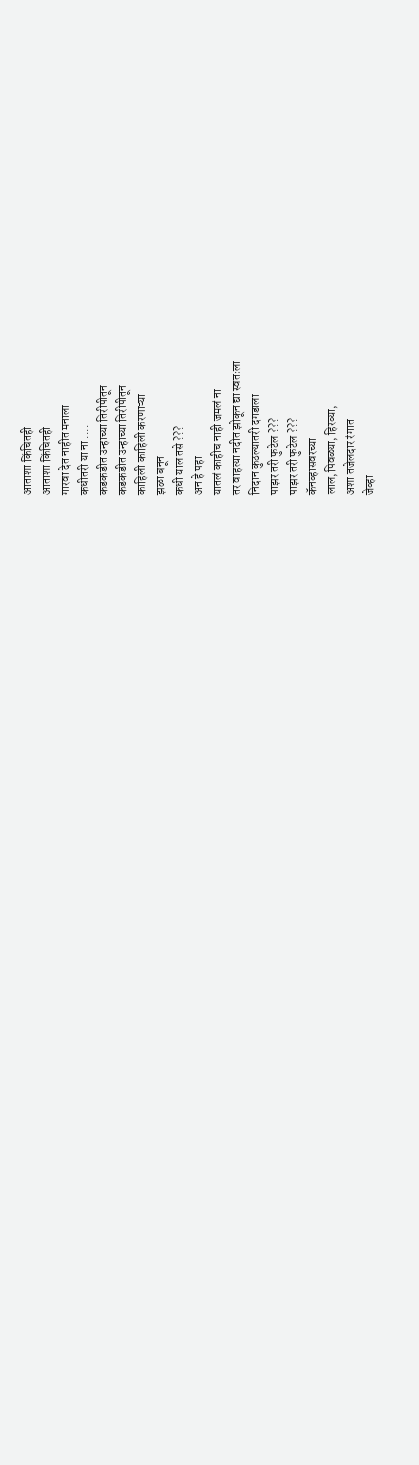आताशा किंचितही
आताशा किंचितही
गारवा देत नाहीत मनाला
कधीतरी या ना ....
कडकडीत उन्हाच्या तिरीपीतून
कडकडीत उन्हाच्या तिरीपीतून
काहिली काहिली करणाऱ्या
झळा बनून
कधी याल तसे ???
अन हे पहा
यातलं काहीच नाही जमलं ना
तर वाहत्या नदीत झोकून द्या स्वतःला
निदान कुठल्यातरी दगडाला
पाझर तरी फुटेल ???
पाझर तरी फुटेल ???
कॅनव्हासवरच्या
लाल,पिवळ्या, हिरव्या,
अशा तजेलदार रंगात
जेव्हा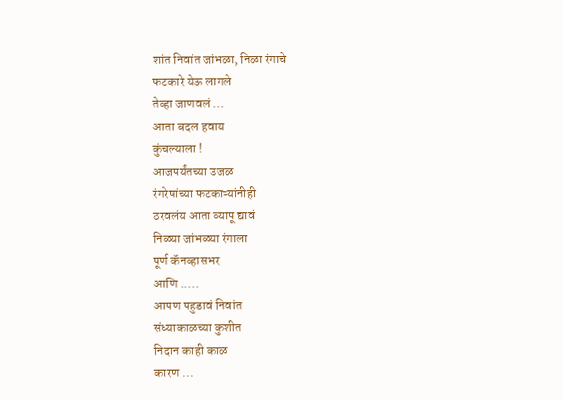शांत निवांत जांभळा, निळा रंगाचे
फटकारे येऊ लागले
तेव्हा जाणवलं ...
आता बदल हवाय
कुंचल्याला !
आजपर्यंतच्या उजळ
रंगरेषांच्या फटकाऱ्यांनीही
ठरवलंय आता व्यापू द्यावं
निळ्या जांभळ्या रंगाला
पूर्ण कॅनव्हासभर
आणि .....
आपण पहुडावं निवांत
संध्याकाळच्या कुशीत
निदान काही काळ
कारण ...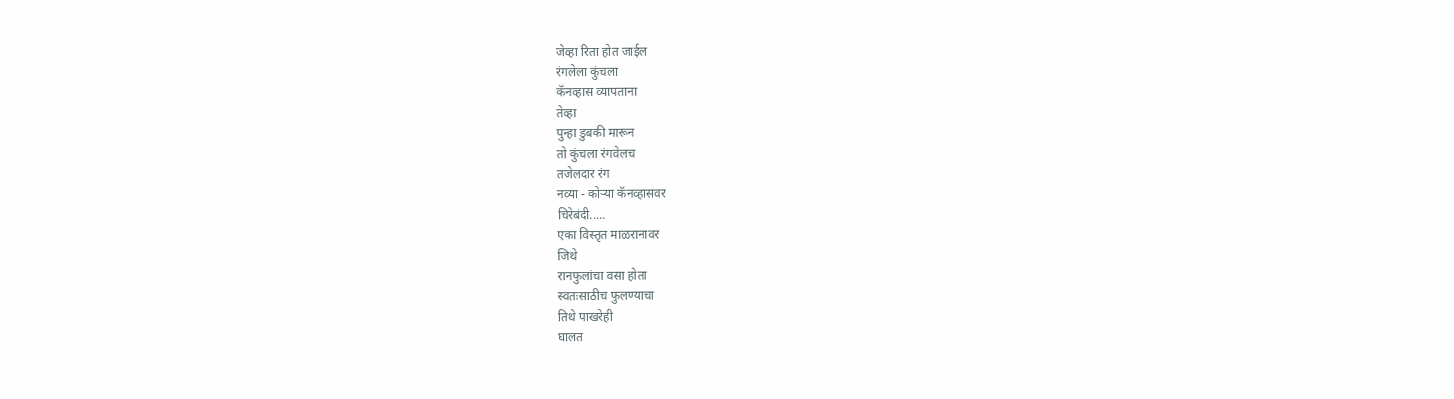जेव्हा रिता होत जाईल
रंगलेला कुंचला
कॅनव्हास व्यापताना
तेव्हा
पुन्हा डुबकी मारून
तो कुंचला रंगवेलच
तजेलदार रंग
नव्या - कोऱ्या कॅनव्हासवर
चिरेबंदी.....
एका विस्तृत माळरानावर
जिथे
रानफुलांचा वसा होता
स्वतःसाठीच फुलण्याचा
तिथे पाखरेही
घालत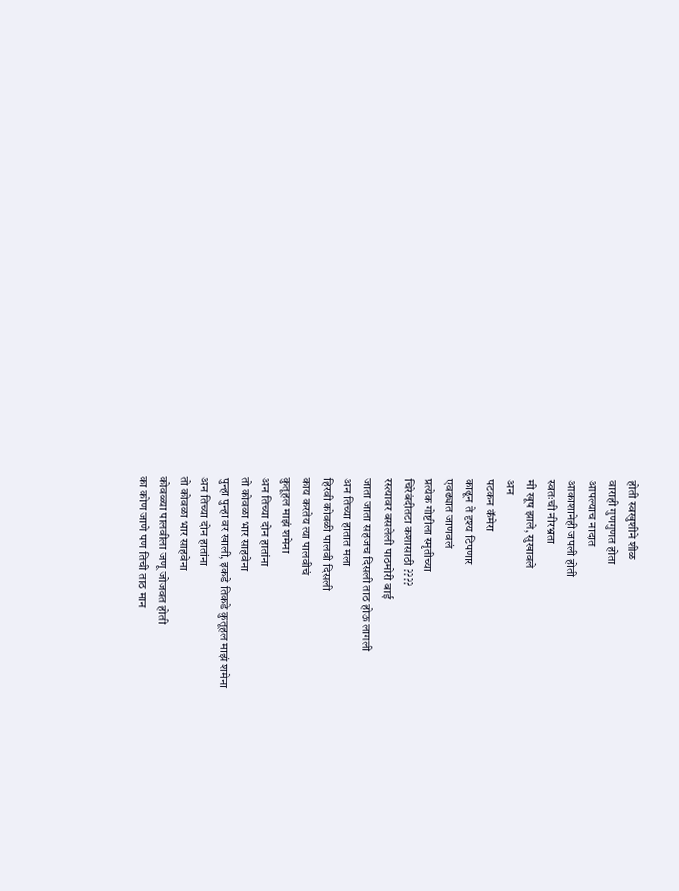होती स्वखुशीने शीळ
वाराही गुणगुणत होता
आपल्याच नादात
आकाशानेही जपली होती
स्वतःची नीरभ्रता
मी खूष झाले, सुखावले
अन
पटकन कॅमेरा
काढून ते दृश्य टिपणार
एवढ्यात जाणवलं
प्रत्येक गोष्टीला स्मृतीच्या
चिरेबंदीतटा कशासाठी ????
रस्त्यावर बसलेली पाठमोरी बाई
जाता जाता सहजच दिसली ताठ होऊ लागली
अन तिच्या हातात मला
हिरवी कोवळी पालवी दिसली
काय करतेय त्या पालवीचं
कुतूहल माझं शमेना
अन तिच्या दोन हातांना
तो कोवळा भार साहवेना
पुन्हा पुन्हा वर खाली, इकडे तिकडे कुतूहल माझं शमेना
अन तिच्या दोन हातांना
तो कोवळा भार साहवेना
कोवळ्या पालवीला जणू जोजवत होती
का कोण जाणे पण तिची ताठ मान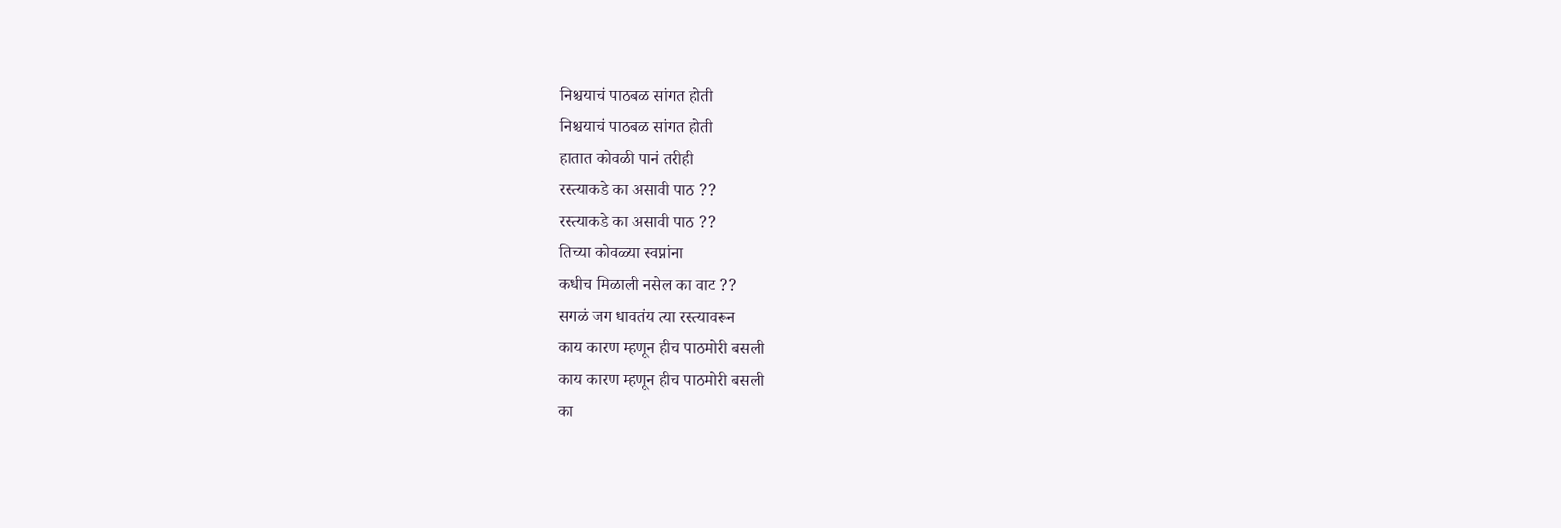निश्चयाचं पाठबळ सांगत होती
निश्चयाचं पाठबळ सांगत होती
हातात कोवळी पानं तरीही
रस्त्याकडे का असावी पाठ ??
रस्त्याकडे का असावी पाठ ??
तिच्या कोवळ्या स्वप्नांना
कधीच मिळाली नसेल का वाट ??
सगळं जग धावतंय त्या रस्त्यावरून
काय कारण म्हणून हीच पाठमोरी बसली
काय कारण म्हणून हीच पाठमोरी बसली
का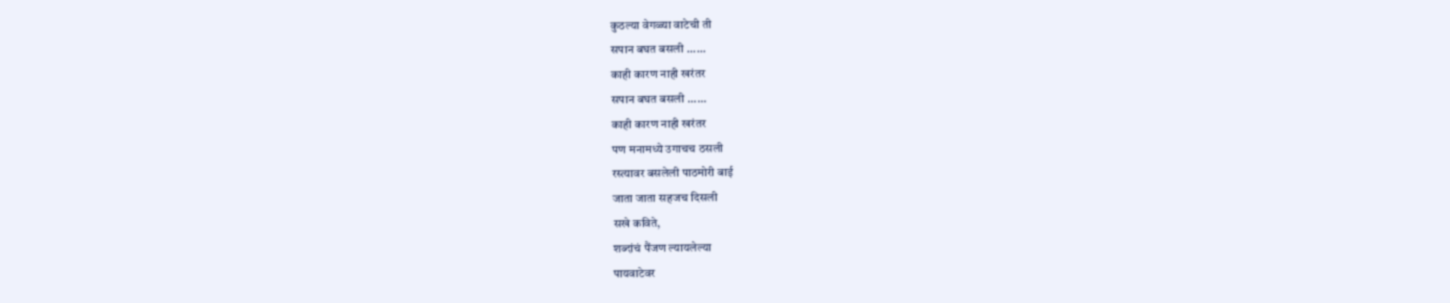कुठल्या वेगळ्या वाटेची ती
सपान बघत बसली ......
काही कारण नाही खरंतर
सपान बघत बसली ......
काही कारण नाही खरंतर
पण मनामध्ये उगाचच ठसली
रस्त्यावर बसलेली पाठमोरी बाई
जाता जाता सहजच दिसली
सखे कविते,
शब्दांचं पैंजण ल्यायलेल्या
पायवाटेवर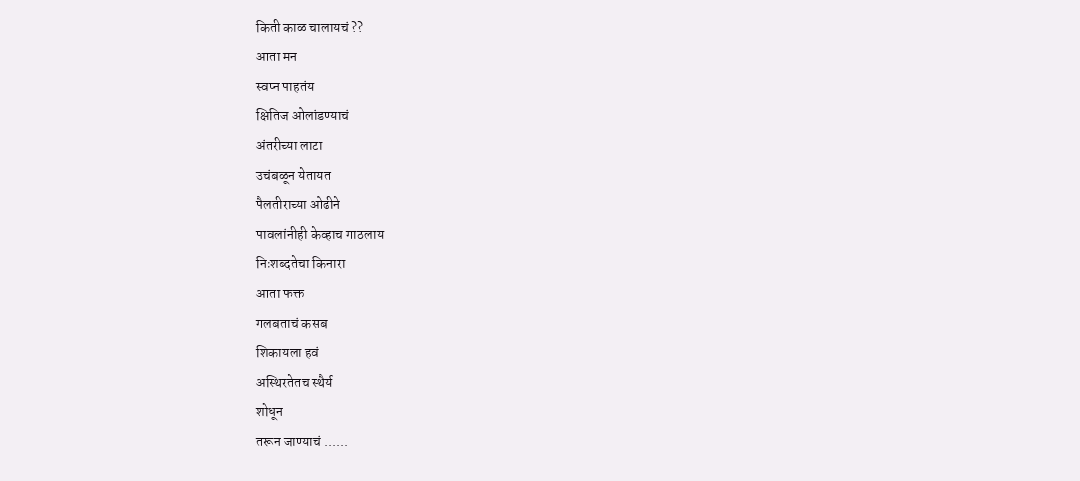किती काळ चालायचं ??
आता मन
स्वप्न पाहतंय
क्षितिज ओलांडण्याचं
अंतरीच्या लाटा
उचंबळून येतायत
पैलतीराच्या ओढीने
पावलांनीही केव्हाच गाठलाय
निःशब्दतेचा किनारा
आता फक्त
गलबताचं कसब
शिकायला हवं
अस्थिरतेतच स्थैर्य
शोधून
तरून जाण्याचं ......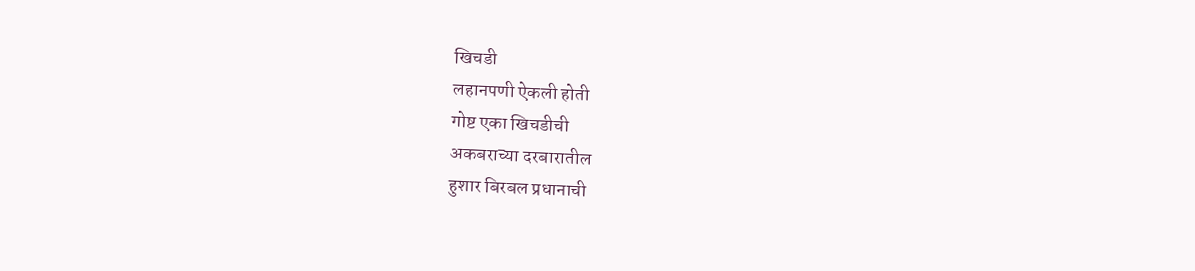खिचडी
लहानपणी ऐकली होती
गोष्ट एका खिचडीची
अकबराच्या दरबारातील
हुशार बिरबल प्रधानाची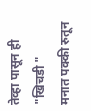तेव्हा पासून ही "खिचडी "
मनात पक्की रुतून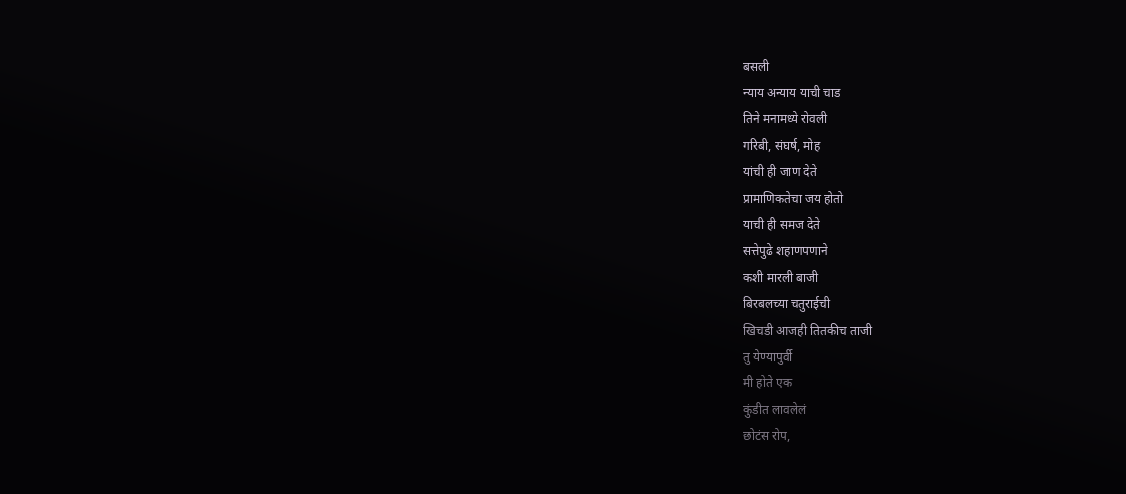बसली
न्याय अन्याय याची चाड
तिने मनामध्ये रोवली
गरिबी, संघर्ष, मोह
यांची ही जाण देते
प्रामाणिकतेचा जय होतो
याची ही समज देते
सत्तेपुढे शहाणपणाने
कशी मारली बाजी
बिरबलच्या चतुराईची
खिचडी आजही तितकीच ताजी
तु येण्यापुर्वी
मी होते एक
कुंडीत लावलेलं
छोटंस रोप,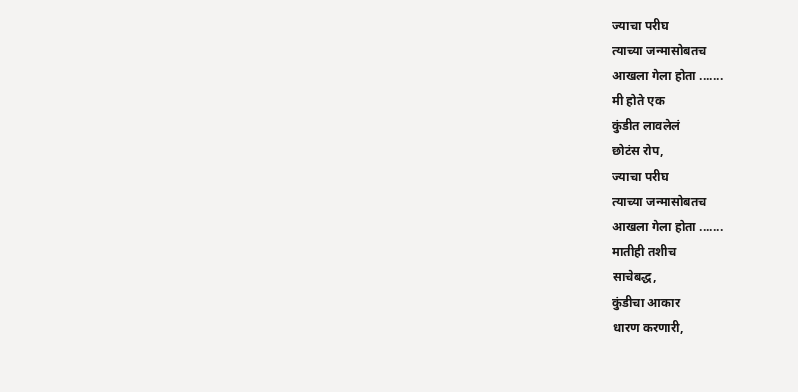ज्याचा परीघ
त्याच्या जन्मासोबतच
आखला गेला होता .......
मी होते एक
कुंडीत लावलेलं
छोटंस रोप,
ज्याचा परीघ
त्याच्या जन्मासोबतच
आखला गेला होता .......
मातीही तशीच
साचेबद्ध,
कुंडीचा आकार
धारण करणारी,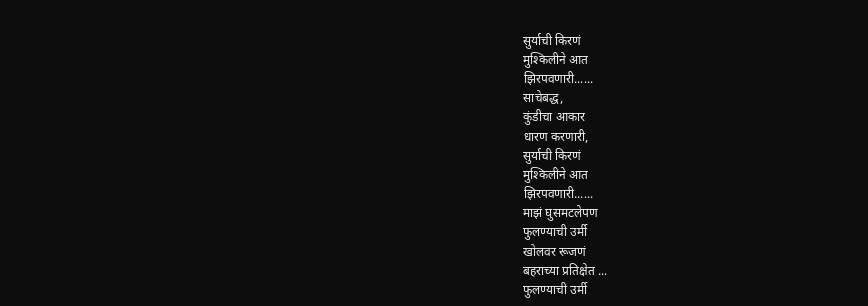सुर्याची किरणं
मुश्किलीने आत
झिरपवणारी......
साचेबद्ध,
कुंडीचा आकार
धारण करणारी,
सुर्याची किरणं
मुश्किलीने आत
झिरपवणारी......
माझं घुसमटलेपण
फुलण्याची उर्मी
खोलवर रूजणं
बहराच्या प्रतिक्षेत ...
फुलण्याची उर्मी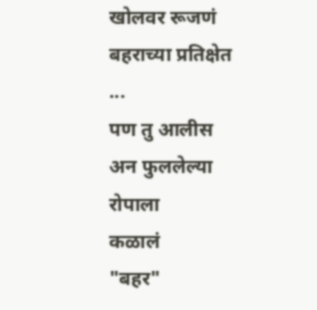खोलवर रूजणं
बहराच्या प्रतिक्षेत ...
पण तु आलीस
अन फुललेल्या रोपाला
कळालं
"बहर"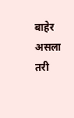बाहेर असला
तरी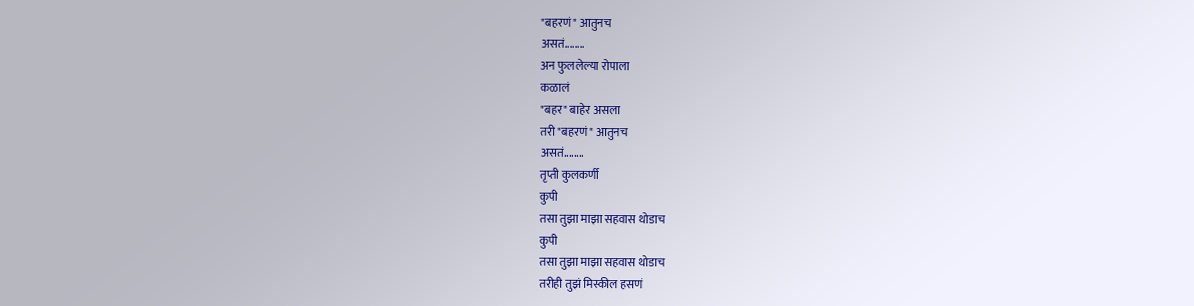"बहरणं" आतुनच
असतं........
अन फुललेल्या रोपाला
कळालं
"बहर" बाहेर असला
तरी "बहरणं" आतुनच
असतं........
तृप्ती कुलकर्णी
कुपी
तसा तुझा माझा सहवास थोडाच
कुपी
तसा तुझा माझा सहवास थोडाच
तरीही तुझं मिस्कील हसणं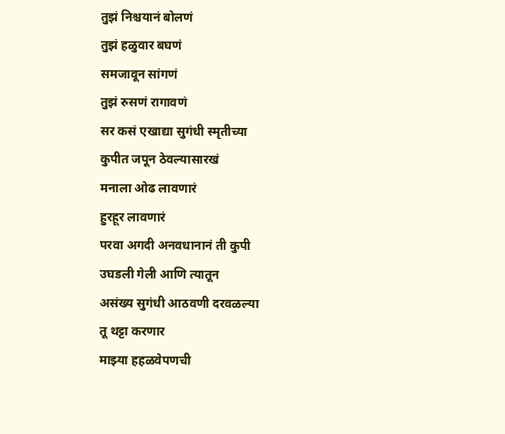तुझं निश्चयानं बोलणं
तुझं हळुवार बघणं
समजावून सांगणं
तुझं रुसणं रागावणं
सर कसं एखाद्या सुगंधी स्मृतीच्या
कुपीत जपून ठेवल्यासारखं
मनाला ओढ लावणारं
हुरहूर लावणारं
परवा अगदी अनवधानानं ती कुपी
उघडली गेली आणि त्यातून
असंख्य सुगंधी आठवणी दरवळल्या
तू थट्टा करणार
माझ्या हहळवेपणची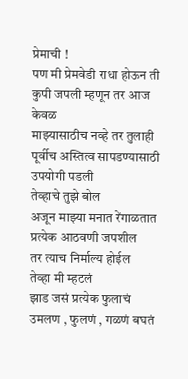प्रेमाची !
पण मी प्रेमवेडी राधा होऊन ती
कुपी जपली म्हणून तर आज केवळ
माझ्यासाठीच नव्हे तर तुलाही
पूर्वीच अस्तित्व सापडण्यासाठी
उपयोगी पडली
तेव्हाचे तुझे बोल
अजून माझ्या मनात रेंगाळतात
प्रत्येक आठवणी जपशील
तर त्याच निर्माल्य होईल
तेव्हा मी म्हटलं
झाड जसं प्रत्येक फुलाचं
उमलण , फुलणं , गळणं बघतं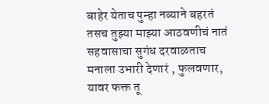बाहेर येताच पुन्हा नव्याने बहरतं
तसच तुझ्या माझ्या आठवणीचं नातं
सहवासाचा सुगंध दरवाळताच
मनाला उभारी देणारं , फुलवणार,
यावर फक्त तू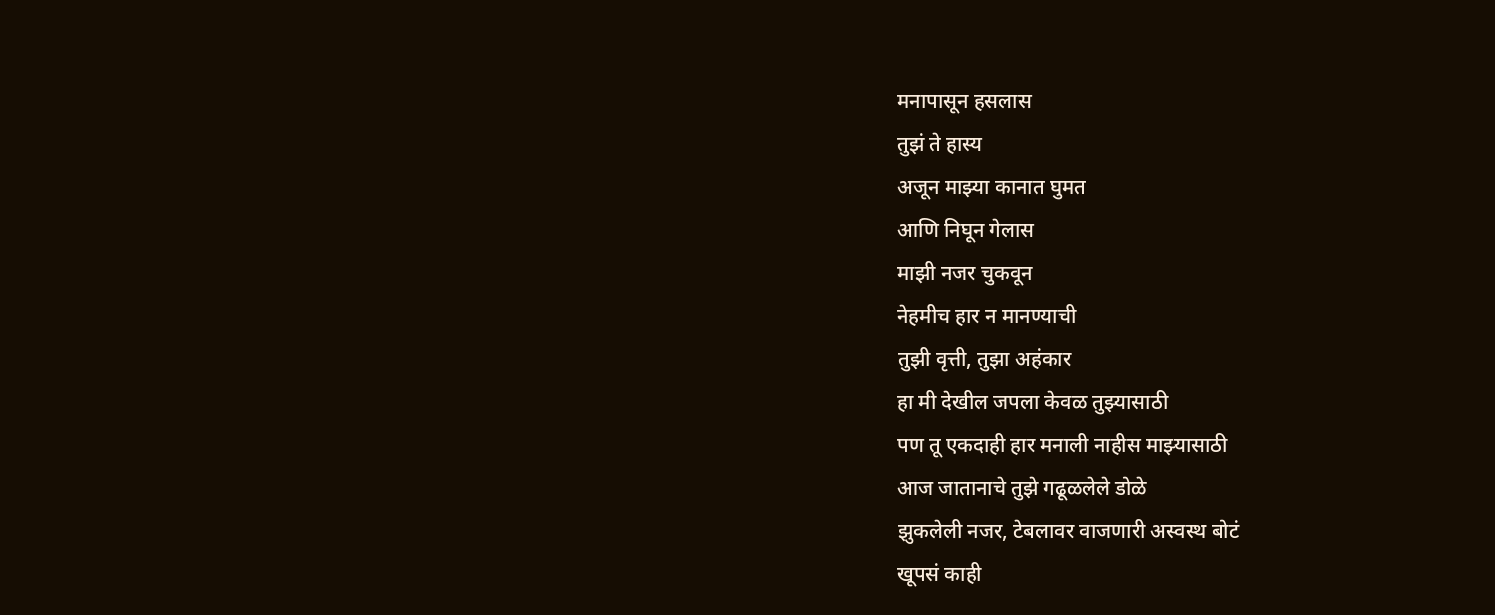मनापासून हसलास
तुझं ते हास्य
अजून माझ्या कानात घुमत
आणि निघून गेलास
माझी नजर चुकवून
नेहमीच हार न मानण्याची
तुझी वृत्ती, तुझा अहंकार
हा मी देखील जपला केवळ तुझ्यासाठी
पण तू एकदाही हार मनाली नाहीस माझ्यासाठी
आज जातानाचे तुझे गढूळलेले डोळे
झुकलेली नजर, टेबलावर वाजणारी अस्वस्थ बोटं
खूपसं काही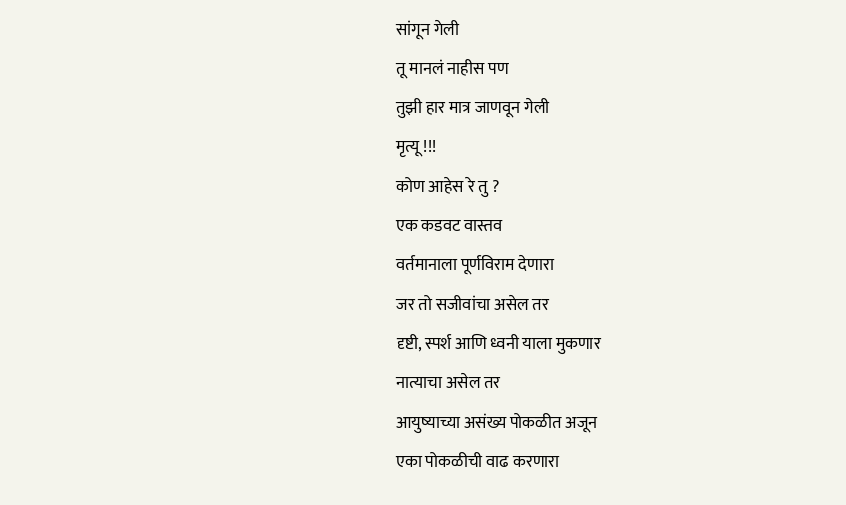सांगून गेली
तू मानलं नाहीस पण
तुझी हार मात्र जाणवून गेली
मृत्यू !!!
कोण आहेस रे तु ?
एक कडवट वास्तव
वर्तमानाला पूर्णविराम देणारा
जर तो सजीवांचा असेल तर
दृष्टी, स्पर्श आणि ध्वनी याला मुकणार
नात्याचा असेल तर
आयुष्याच्या असंख्य पोकळीत अजून
एका पोकळीची वाढ करणारा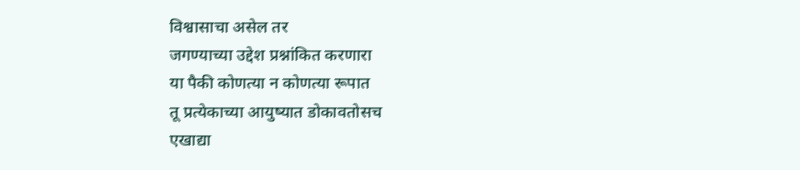विश्वासाचा असेल तर
जगण्याच्या उद्देश प्रश्नांकित करणारा
या पैकी कोणत्या न कोणत्या रूपात
तू प्रत्येकाच्या आयुष्यात डोकावतोसच
एखाद्या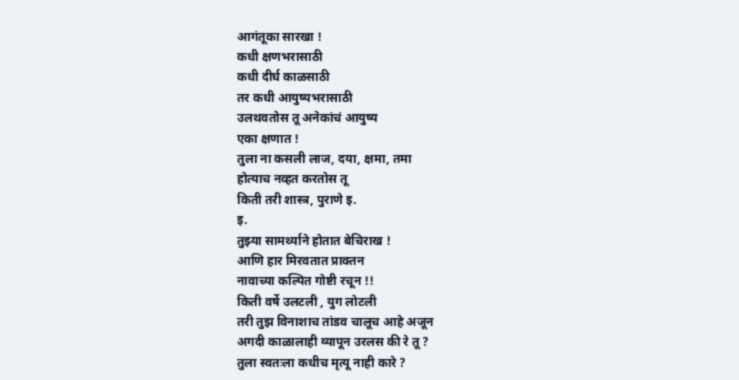आगंतूका सारखा !
कधी क्षणभरासाठी
कधी दीर्घ काळसाठी
तर कधी आयुष्यभरासाठी
उलथवतोस तू अनेकांचं आयुष्य
एका क्षणात !
तुला ना कसली लाज, दया, क्षमा, तमा
होत्याच नव्हत करतोस तू
किती तरी शास्त्र, पुराणे इ.
इ.
तुझ्या सामर्थ्याने होतात बेचिराख !
आणि हार मिरवतात प्राक्तन
नावाच्या कल्पित गोष्टी रचून !!
किती वर्षे उलटली , युग लोटली
तरी तुझ विनाशाच तांडव चालूच आहे अजून
अगदी काळालाही व्यापून उरलस की रे तू ?
तुला स्वतःला कधीच मृत्यू नाही कारे ?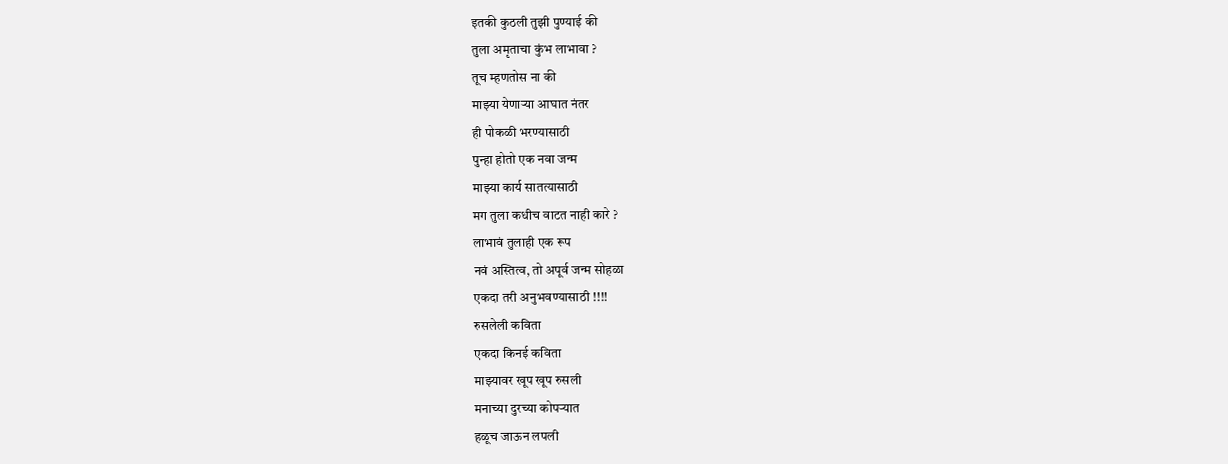इतकी कुठली तुझी पुण्याई की
तुला अमृताचा कुंभ लाभावा ?
तूच म्हणतोस ना की
माझ्या येणाऱ्या आघात नंतर
ही पोकळी भरण्यासाठी
पुन्हा होतो एक नवा जन्म
माझ्या कार्य सातत्यासाठी
मग तुला कधीच वाटत नाही कारे ?
लाभावं तुलाही एक रूप
नवं अस्तित्व, तो अपूर्व जन्म सोहळा
एकदा तरी अनुभवण्यासाठी !!!!
रुसलेली कविता
एकदा किनई कविता
माझ्यावर खूप खूप रुसली
मनाच्या दुरच्या कोपऱ्यात
हळूच जाऊन लपली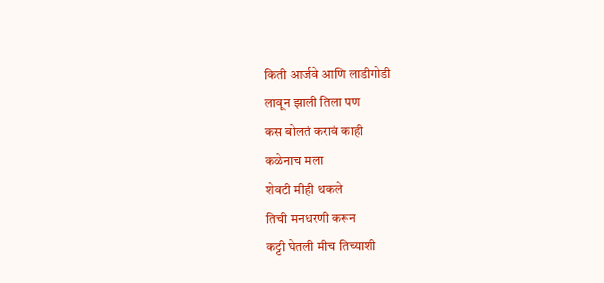किती आर्जवे आणि लाडीगोडी
लावून झाली तिला पण
कस बोलतं करावं काही
कळेनाच मला
शेवटी मीही थकले
तिची मनधरणी करून
कट्टी घेतली मीच तिच्याशी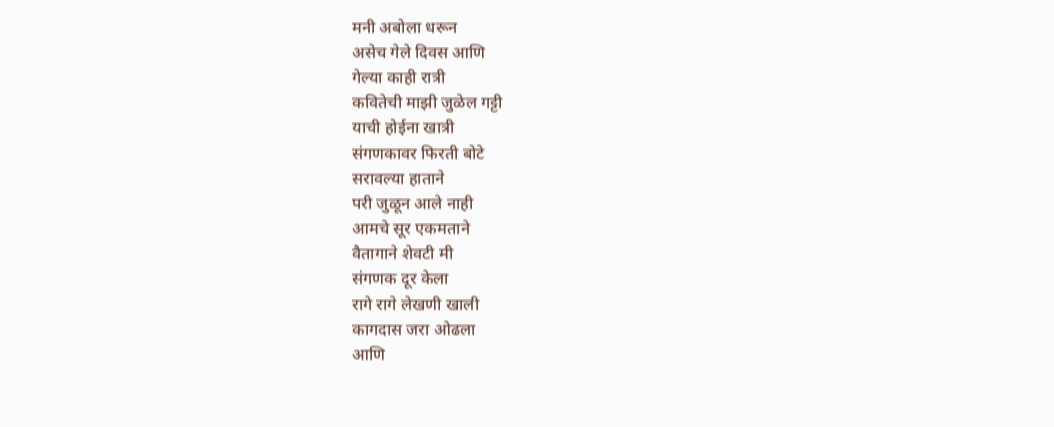मनी अबोला धरून
असेच गेले दिवस आणि
गेल्या काही रात्री
कवितेची माझी जुळेल गट्टी
याची होईना खात्री
संगणकावर फिरती बोटे
सरावल्या हाताने
परी जुळून आले नाही
आमचे सूर एकमताने
वैतागाने शेवटी मी
संगणक दूर केला
रागे रागे लेखणी खाली
कागदास जरा ओढला
आणि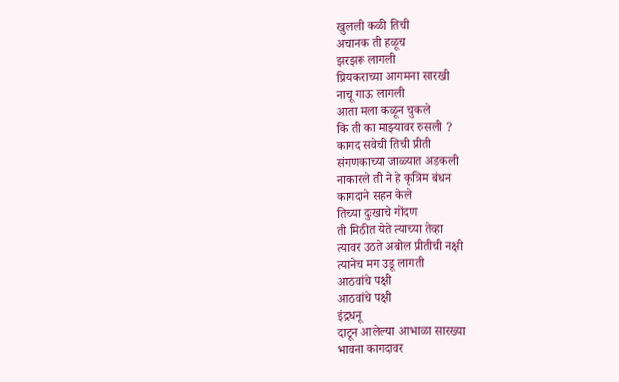खुलली कळी तिची
अचानक ती हळूच
झरझरू लागली
प्रियकराच्या आगमना सारखी
नाचू गाऊ लागली
आता मला कळून चुकले
कि ती का माझ्यावर रुसली ?
कागद सवेची तिची प्रीती
संगणकाच्या जाळ्यात अडकली
नाकारले ती ने हे कृत्रिम बंधन
कागदाने सहन केले
तिच्या दुःखाचे गोंदण
ती मिठीत येते त्याच्या तेव्हा
त्यावर उठते अबोल प्रीतीची नक्षी
त्यानेच मग उडू लागती
आठवांचे पक्षी
आठवांचे पक्षी
इंद्रधनू
दाटून आलेल्या आभाळा सारख्या
भावना कागदावर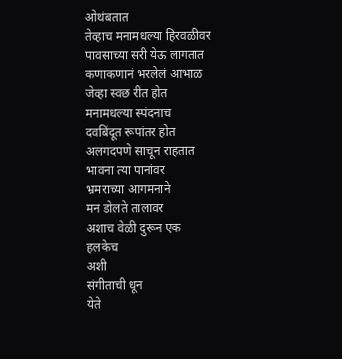ओथंबतात
तेव्हाच मनामधल्या हिरवळीवर
पावसाच्या सरी येऊ लागतात
कणाकणानं भरलेलं आभाळ
जेव्हा स्वछ रीत होत
मनामधल्या स्पंदनाच
दवबिंदूत रूपांतर होत
अलगदपणे साचून राहतात
भावना त्या पानांवर
भ्रमराच्या आगमनाने
मन डोलते तालावर
अशाच वेळी दुरून एक
हलकेच
अशी
संगीताची धून
येते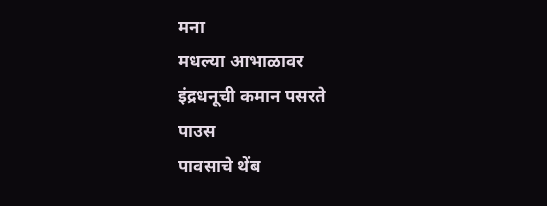मना
मधल्या आभाळावर
इंद्रधनूची कमान पसरते
पाउस
पावसाचे थेंब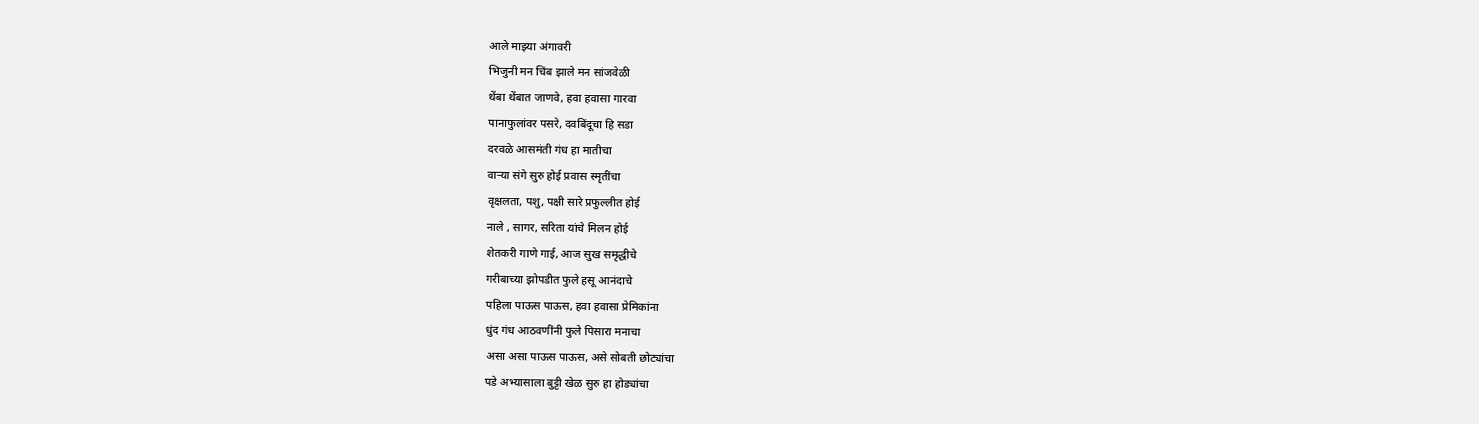आले माझ्या अंगावरी
भिजुनी मन चिंब झाले मन सांजवेळी
थेंबा थेंबात जाणवे, हवा हवासा गारवा
पानाफुलांवर पसरे, दवबिंदूचा हि सडा
दरवळे आसमंती गंध हा मातीचा
वाऱ्या संगे सुरु होई प्रवास स्मृतींचा
वृक्षलता, पशु, पक्षी सारे प्रफुल्लीत होई
नाले , सागर, सरिता यांचे मिलन होई
शेतकरी गाणे गाई, आज सुख समृद्धीचे
गरीबाच्या झोपडीत फुले हसू आनंदाचे
पहिला पाऊस पाऊस, हवा हवासा प्रेमिकांना
धुंद गंध आठवणींनी फुले पिसारा मनाचा
असा असा पाऊस पाऊस, असे सोबती छोट्यांचा
पडे अभ्यासाला बुट्टी खेळ सुरु हा होड्यांचा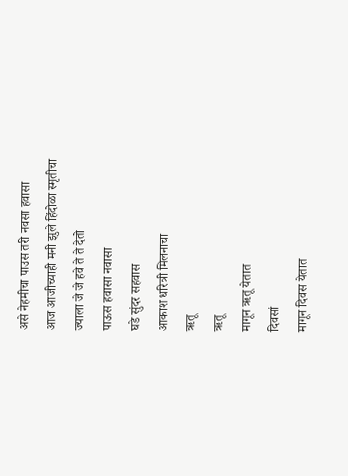असे नेहमीचा पाउस तरी नवसा हवासा
आज आजीच्याही मनी झुले हिंदोळा स्मृतीचा
ज्याला जे जे हवे ते ते देतो
पाऊस हवासा नवासा
घडे सुंदर सहवास
आकाश धरित्री मिलनाचा
ऋतू
ऋतू
मागून ऋतू येतात
दिवसां
मागून दिवस येतात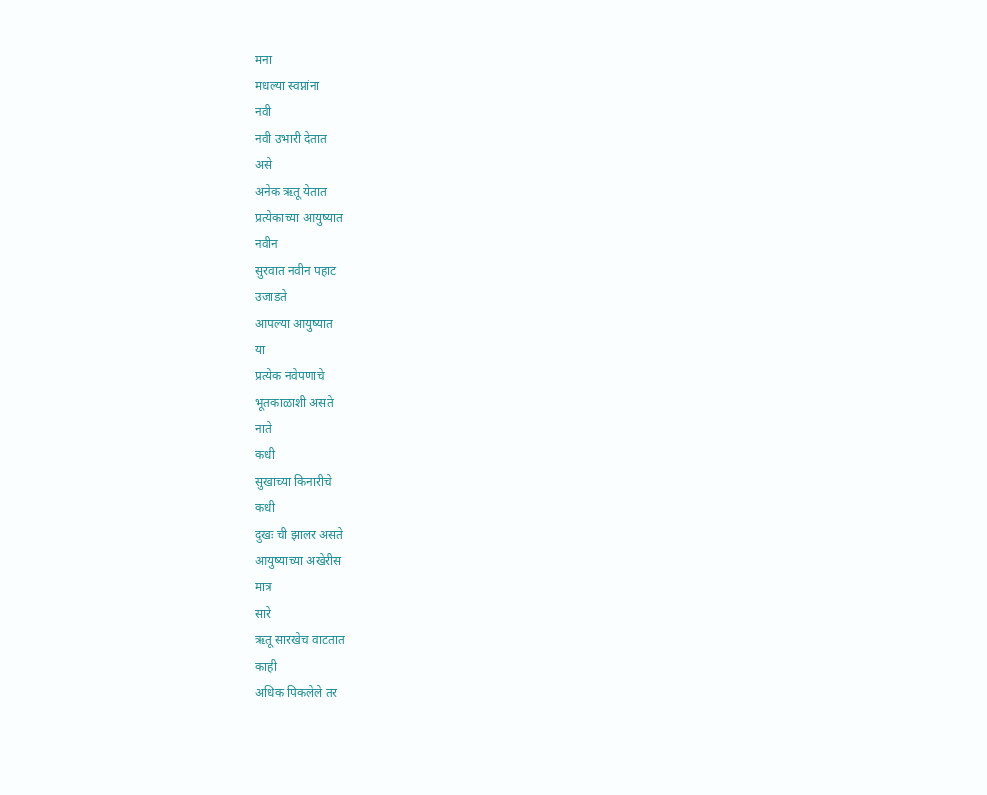मना
मधल्या स्वप्नांना
नवी
नवी उभारी देतात
असे
अनेक ऋतू येतात
प्रत्येकाच्या आयुष्यात
नवीन
सुरवात नवीन पहाट
उजाडते
आपल्या आयुष्यात
या
प्रत्येक नवेपणाचे
भूतकाळाशी असते
नाते
कधी
सुखाच्या किनारीचे
कधी
दुखः ची झालर असते
आयुष्याच्या अखेरीस
मात्र
सारे
ऋतू सारखेच वाटतात
काही
अधिक पिकलेले तर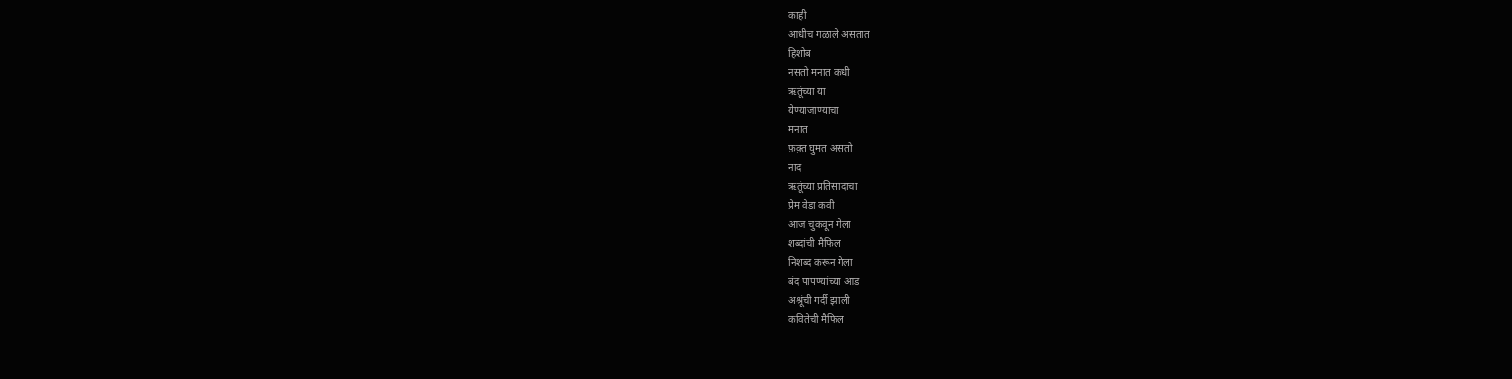काही
आधीच गळाले असतात
हिशोब
नसतो मनात कधी
ऋतूंच्या या
येण्याजाण्याचा
मनात
फ़क़्त घुमत असतो
नाद
ऋतूंच्या प्रतिसादाचा
प्रेम वेडा कवी
आज चुकवून गेला
शब्दांची मैफिल
निशब्द करून गेला
बंद पापण्यांच्या आड
अश्रूंची गर्दी झाली
कवितेची मैफिल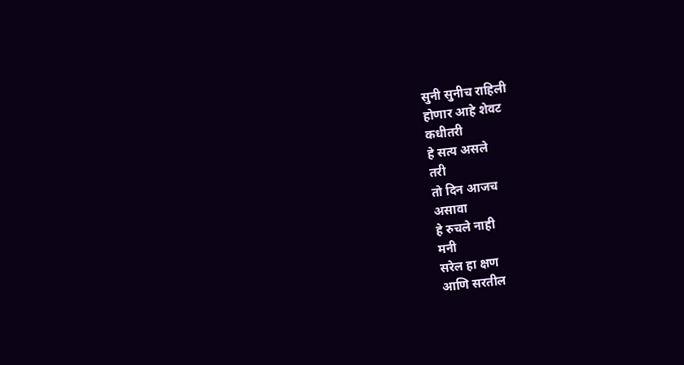सुनी सुनीच राहिली
होणार आहे शेवट
कधीतरी
हे सत्य असले
तरी
तो दिन आजच
असावा
हे रुचले नाही
मनी
सरेल हा क्षण
आणि सरतील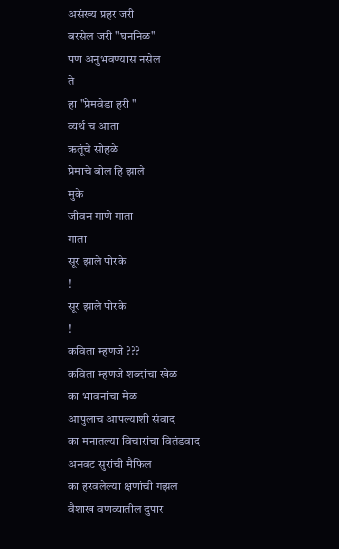असंख्य प्रहर जरी
बरसेल जरी "घननिळ"
पण अनुभवण्यास नसेल
ते
हा "प्रेमवेडा हरी "
व्यर्थ च आता
ऋतूंचे सोहळे
प्रेमाचे बोल हि झाले
मुके
जीवन गाणे गाता
गाता
सूर झाले पोरके
!
सूर झाले पोरके
!
कविता म्हणजे ???
कविता म्हणजे शब्दांचा खेळ
का भावनांचा मेळ
आपुलाच आपल्याशी संवाद
का मनातल्या विचारांचा वितंडवाद
अनवट सुरांची मैफिल
का हरवलेल्या क्षणांची गझल
वैशाख वणव्यातील दुपार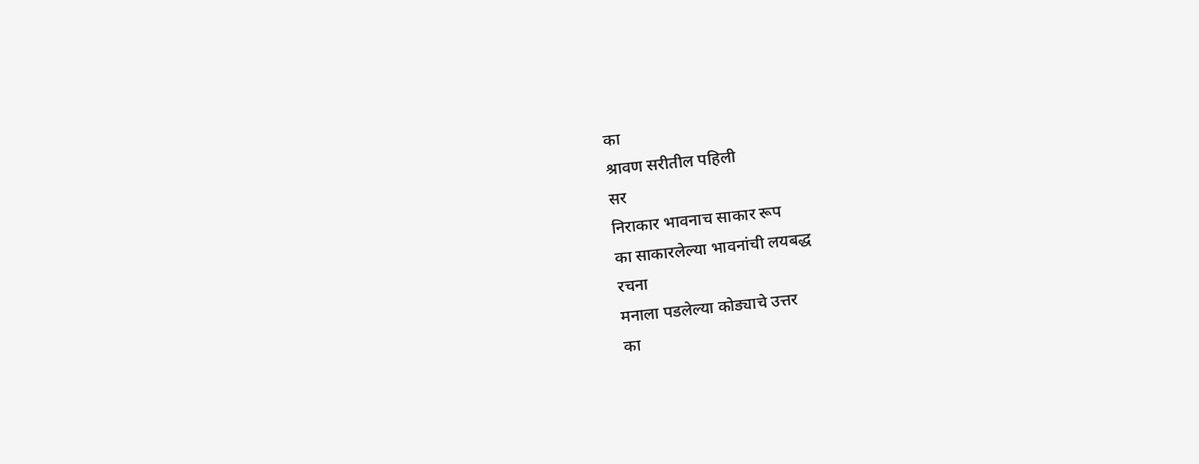का
श्रावण सरीतील पहिली
सर
निराकार भावनाच साकार रूप
का साकारलेल्या भावनांची लयबद्ध
रचना
मनाला पडलेल्या कोड्याचे उत्तर
का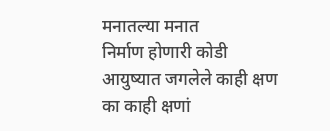मनातल्या मनात
निर्माण होणारी कोडी
आयुष्यात जगलेले काही क्षण
का काही क्षणां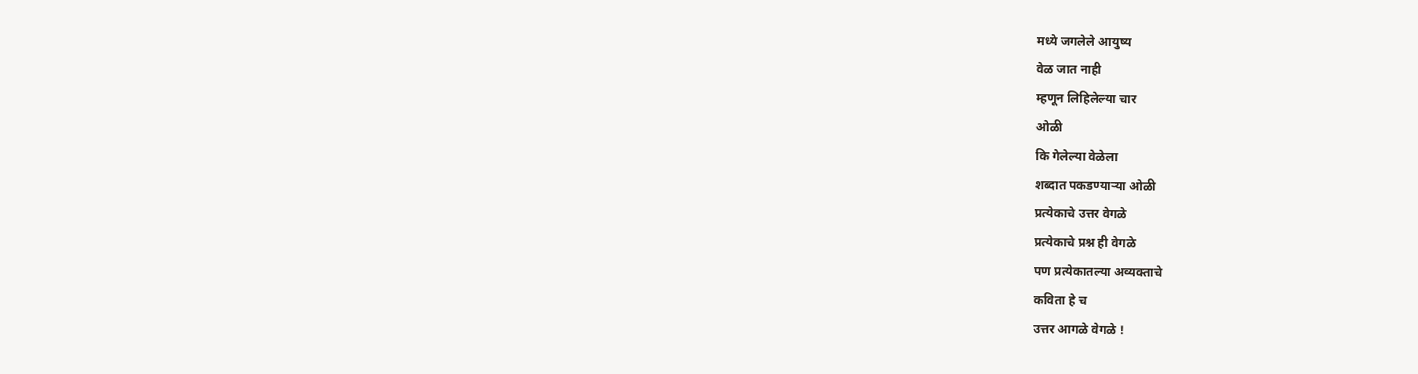मध्ये जगलेले आयुष्य
वेळ जात नाही
म्हणून लिहिलेल्या चार
ओळी
कि गेलेल्या वेळेला
शब्दात पकडण्याऱ्या ओळी
प्रत्येकाचे उत्तर वेगळे
प्रत्येकाचे प्रश्न ही वेगळे
पण प्रत्येकातल्या अव्यक्ताचे
कविता हे च
उत्तर आगळे वेगळे !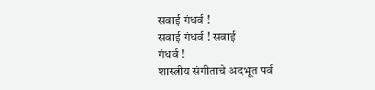सवाई गंधर्व !
सवाई गंधर्व ! सवाई
गंधर्व !
शास्त्रीय संगीताचे अदभूत पर्व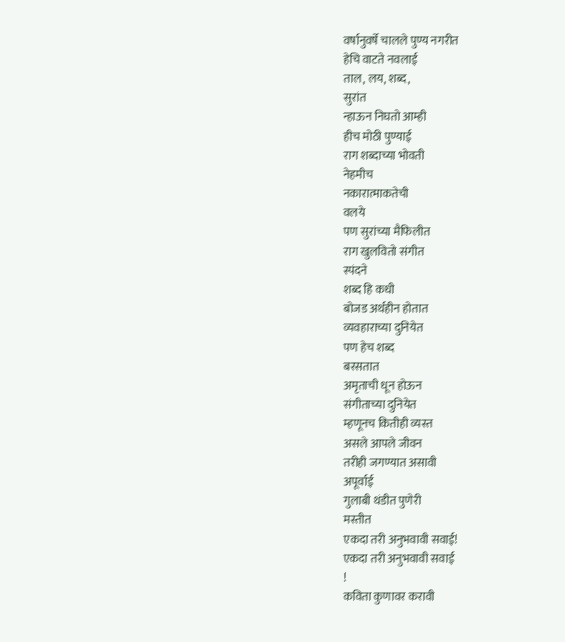वर्षानुवर्षे चालले पुण्य नगरीत
हेचि वाटते नवलाई
ताल, लय, शब्द,
सुरांत
न्हाऊन निघतो आम्ही
हीच मोठी पुण्याई
राग शब्दाच्या भोवती
नेहमीच
नकारात्माकतेची
वलये
पण सुरांच्या मैफिलीत
राग खुलवितो संगीत
स्पंदने
शब्द हि कधी
बोजड अर्थहीन होतात
व्यवहाराच्या दुनियेत
पण हेच शब्द
बरसतात
अमृताची धून होऊन
संगीताच्या दुनियेत
म्हणूनच कितीही व्यस्त
असले आपले जीवन
तरीही जगण्यात असावी
अपूर्वाई
गुलाबी थंडीत पुणेरी
मस्तीत
एकदा तरी अनुभवावी सवाई!
एकदा तरी अनुभवावी सवाई
!
कविता कुणावर करावी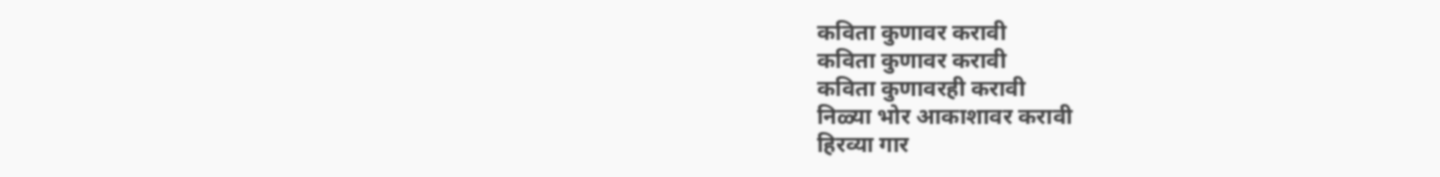कविता कुणावर करावी
कविता कुणावर करावी
कविता कुणावरही करावी
निळ्या भोर आकाशावर करावी
हिरव्या गार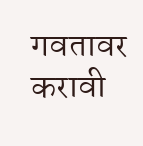गवतावर करावी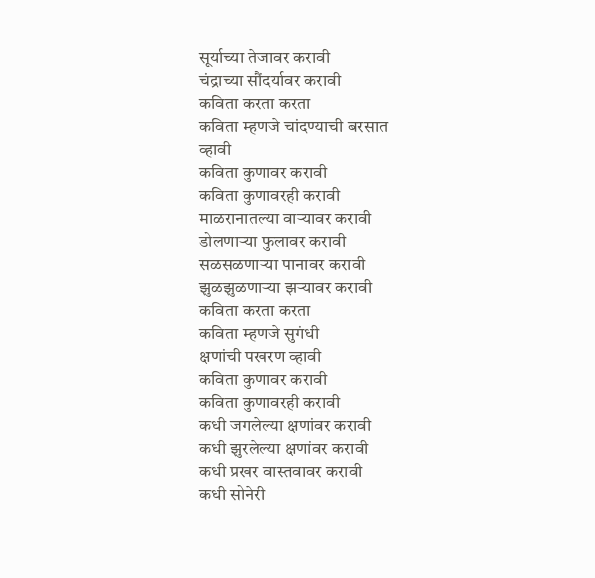सूर्याच्या तेजावर करावी
चंद्राच्या सौंदर्यावर करावी
कविता करता करता
कविता म्हणजे चांदण्याची बरसात
व्हावी
कविता कुणावर करावी
कविता कुणावरही करावी
माळरानातल्या वाऱ्यावर करावी
डोलणाऱ्या फुलावर करावी
सळसळणाऱ्या पानावर करावी
झुळझुळणाऱ्या झऱ्यावर करावी
कविता करता करता
कविता म्हणजे सुगंधी
क्षणांची पखरण व्हावी
कविता कुणावर करावी
कविता कुणावरही करावी
कधी जगलेल्या क्षणांवर करावी
कधी झुरलेल्या क्षणांवर करावी
कधी प्रखर वास्तवावर करावी
कधी सोनेरी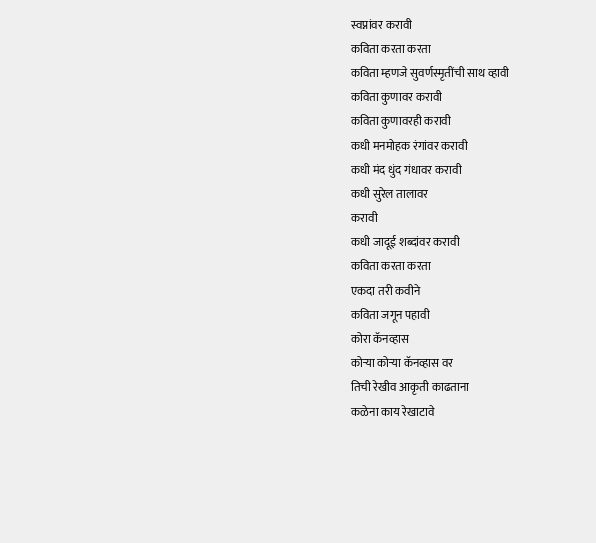स्वप्नांवर करावी
कविता करता करता
कविता म्हणजे सुवर्णस्मृतींची साथ व्हावी
कविता कुणावर करावी
कविता कुणावरही करावी
कधी मनमोहक रंगांवर करावी
कधी मंद धुंद गंधावर करावी
कधी सुरेल तालावर
करावी
कधी जादूई शब्दांवर करावी
कविता करता करता
एकदा तरी कवीने
कविता जगून पहावी
कोरा कॅनव्हास
कोऱ्या कोऱ्या कॅनव्हास वर
तिची रेखीव आकृती काढताना
कळेना काय रेखाटावे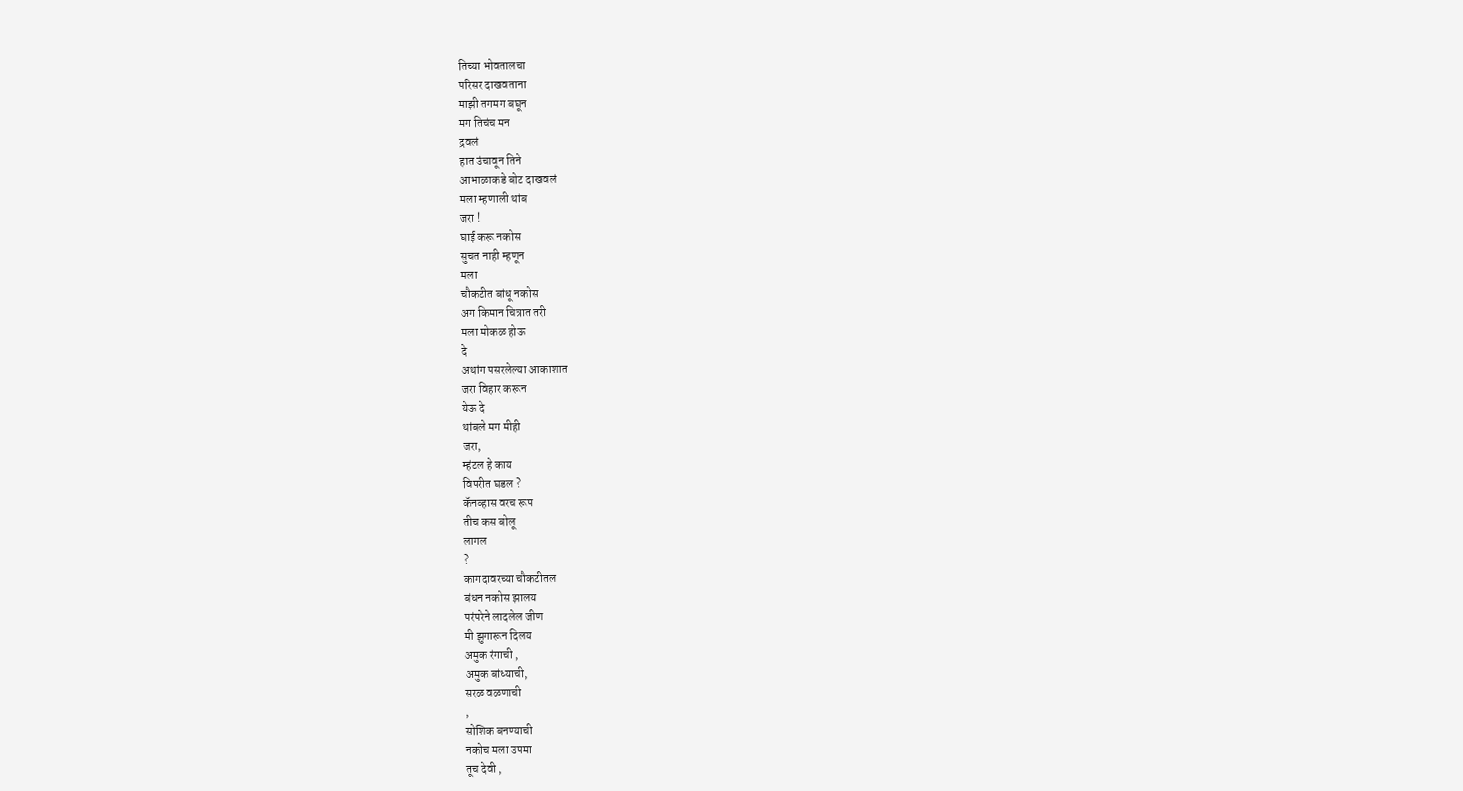तिच्या भोवतालचा
परिसर दाखवताना
माझी तगमग बघून
मग तिचंच मन
द्रवलं
हात उंचावून तिने
आभाळाकडे बोट दाखवलं
मला म्हणाली थांब
जरा !
घाई करू नकोस
सुचत नाही म्हणून
मला
चौकटीत बांधू नकोस
अग किमान चित्रात तरी
मला मोकळ होऊ
दे
अथांग पसरलेल्या आकाशात
जरा विहार करून
येऊ दे
थांबले मग मीही
जरा,
म्हंटल हे काय
विपरीत घडल ?
कॅनव्हास वरच रूप
तीच कस बोलू
लागल
?
कागदावरच्या चौकटीतल
बंधन नकोस झालय
परंपरेने लादलेल जीण
मी झुगारून दिलय
अमुक रंगाची ,
अमुक बांध्याची,
सरळ वळणाची
,
सोशिक बनण्याची
नकोच मला उपमा
तूच देवी ,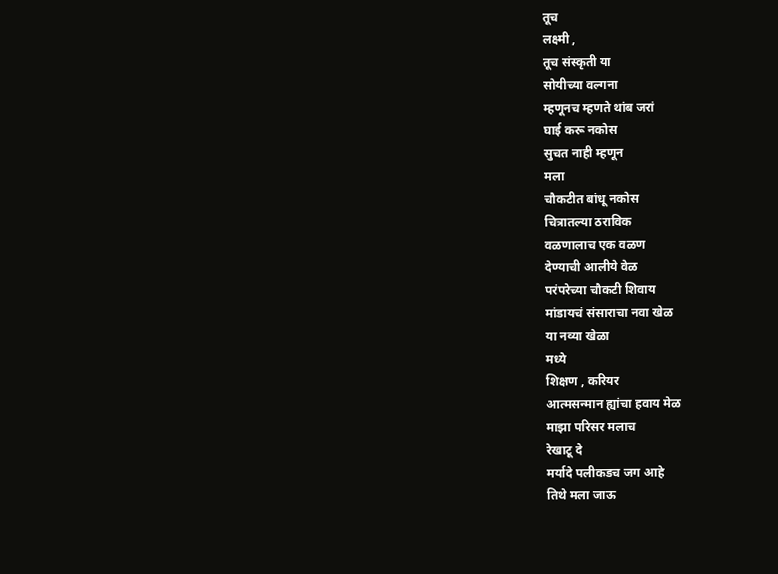तूच
लक्ष्मी ,
तूच संस्कृती या
सोयीच्या वल्गना
म्हणूनच म्हणते थांब जरां
घाई करू नकोस
सुचत नाही म्हणून
मला
चौकटीत बांधू नकोस
चित्रातल्या ठराविक
वळणालाच एक वळण
देण्याची आलीये वेळ
परंपरेच्या चौकटी शिवाय
मांडायचं संसाराचा नवा खेळ
या नव्या खेळा
मध्ये
शिक्षण , करियर
आत्मसन्मान ह्यांचा हवाय मेळ
माझा परिसर मलाच
रेखाटू दे
मर्यादे पलीकडच जग आहे
तिथे मला जाऊ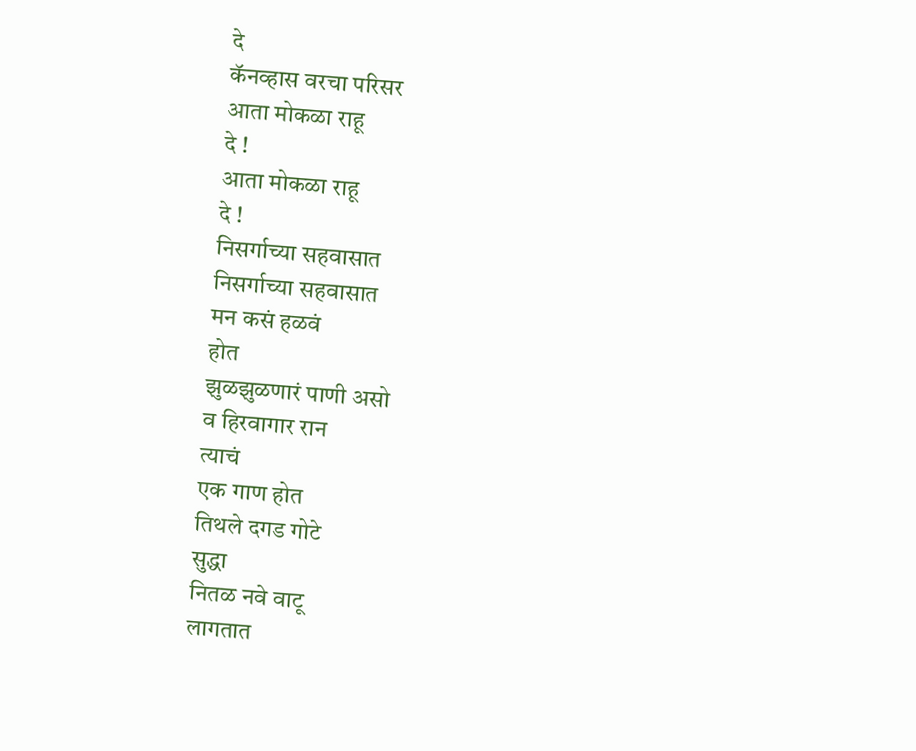दे
कॅनव्हास वरचा परिसर
आता मोकळा राहू
दे !
आता मोकळा राहू
दे !
निसर्गाच्या सहवासात
निसर्गाच्या सहवासात
मन कसं हळवं
होत
झुळझुळणारं पाणी असो
व हिरवागार रान
त्याचं
एक गाण होत
तिथले दगड गोटे
सुद्धा
नितळ नवे वाटू
लागतात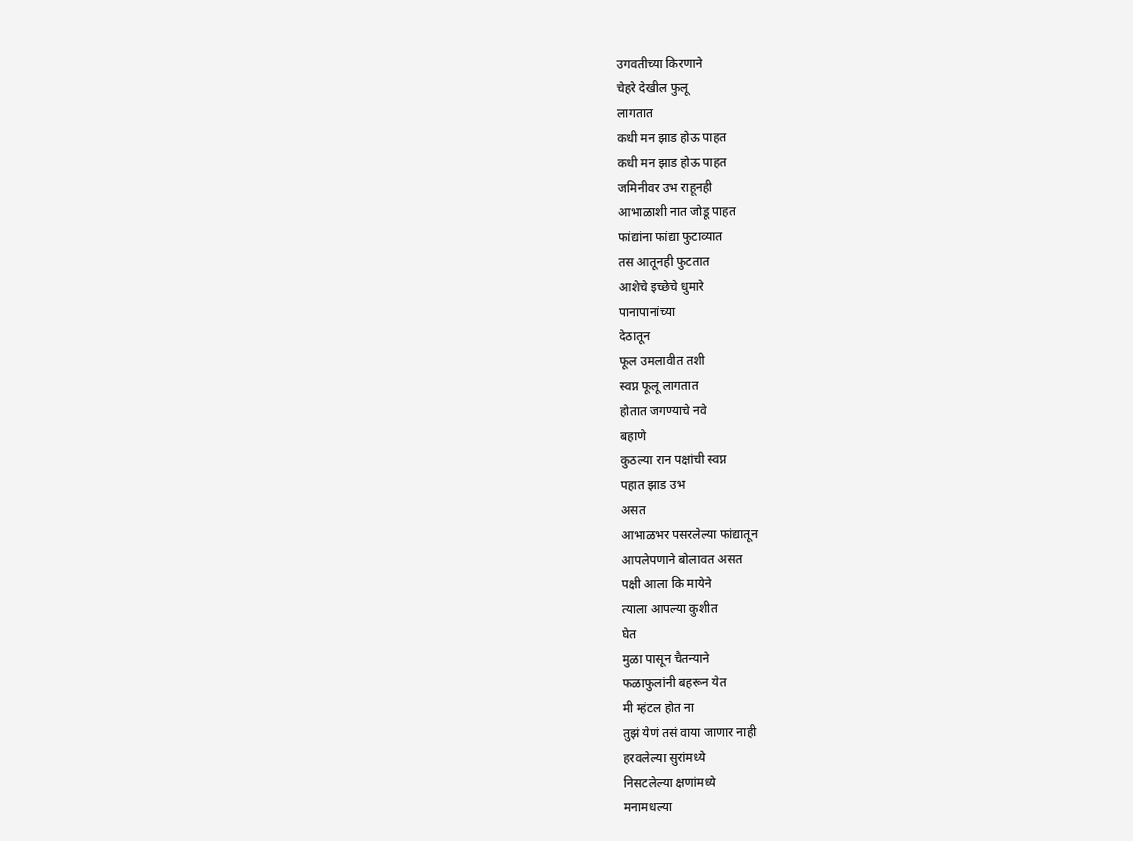उगवतीच्या किरणाने
चेहरे देखील फुलू
लागतात
कधी मन झाड होऊ पाहत
कधी मन झाड होऊ पाहत
जमिनीवर उभ राहूनही
आभाळाशी नात जोडू पाहत
फांद्यांना फांद्या फुटाव्यात
तस आतूनही फुटतात
आशेचे इच्छेचे धुमारे
पानापानांच्या
देठातून
फूल उमलावीत तशी
स्वप्न फूलू लागतात
होतात जगण्याचे नवे
बहाणे
कुठल्या रान पक्षांची स्वप्न
पहात झाड उभ
असत
आभाळभर पसरलेल्या फांद्यातून
आपलेपणाने बोलावत असत
पक्षी आला कि मायेने
त्याला आपल्या कुशीत
घेत
मुळा पासून चैतन्याने
फळाफुलांनी बहरून येत
मी म्हंटल होत ना
तुझं येणं तसं वाया जाणार नाही
हरवलेल्या सुरांमध्ये
निसटलेल्या क्षणांमध्ये
मनामधल्या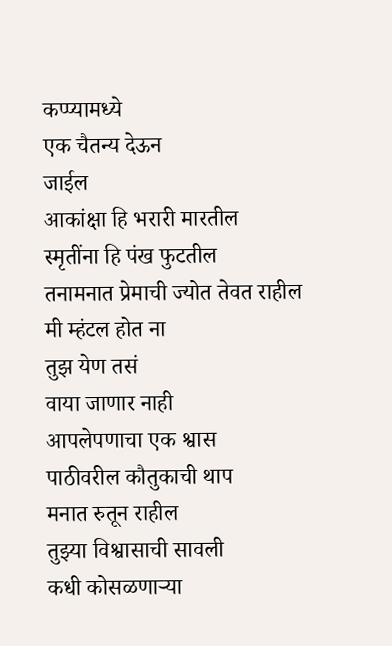कप्प्यामध्ये
एक चैतन्य देऊन
जाईल
आकांक्षा हि भरारी मारतील
स्मृतींना हि पंख फुटतील
तनामनात प्रेमाची ज्योत तेवत राहील
मी म्हंटल होत ना
तुझ येण तसं
वाया जाणार नाही
आपलेपणाचा एक श्वास
पाठीवरील कौतुकाची थाप
मनात रुतून राहील
तुझ्या विश्वासाची सावली
कधी कोसळणाऱ्या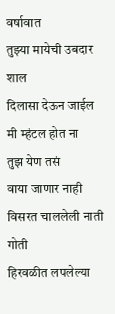वर्षावात
तुझ्या मायेची उबदार
शाल
दिलासा देऊन जाईल
मी म्हंटल होत ना
तुझ येण तसं
वाया जाणार नाही
विसरत चाललेली नाती गोती
हिरवळीत लपलेल्या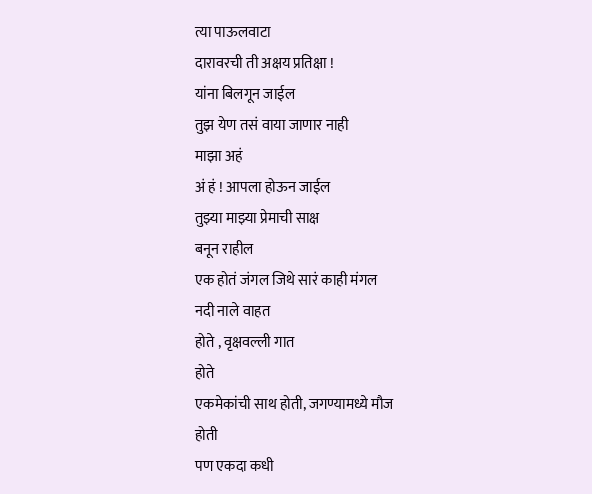त्या पाऊलवाटा
दारावरची ती अक्षय प्रतिक्षा !
यांना बिलगून जाईल
तुझ येण तसं वाया जाणार नाही
माझा अहं
अं हं ! आपला होऊन जाईल
तुझ्या माझ्या प्रेमाची साक्ष
बनून राहील
एक होतं जंगल जिथे सारं काही मंगल
नदी नाले वाहत
होते , वृक्षवल्ली गात
होते
एकमेकांची साथ होती, जगण्यामध्ये मौज
होती
पण एकदा कधी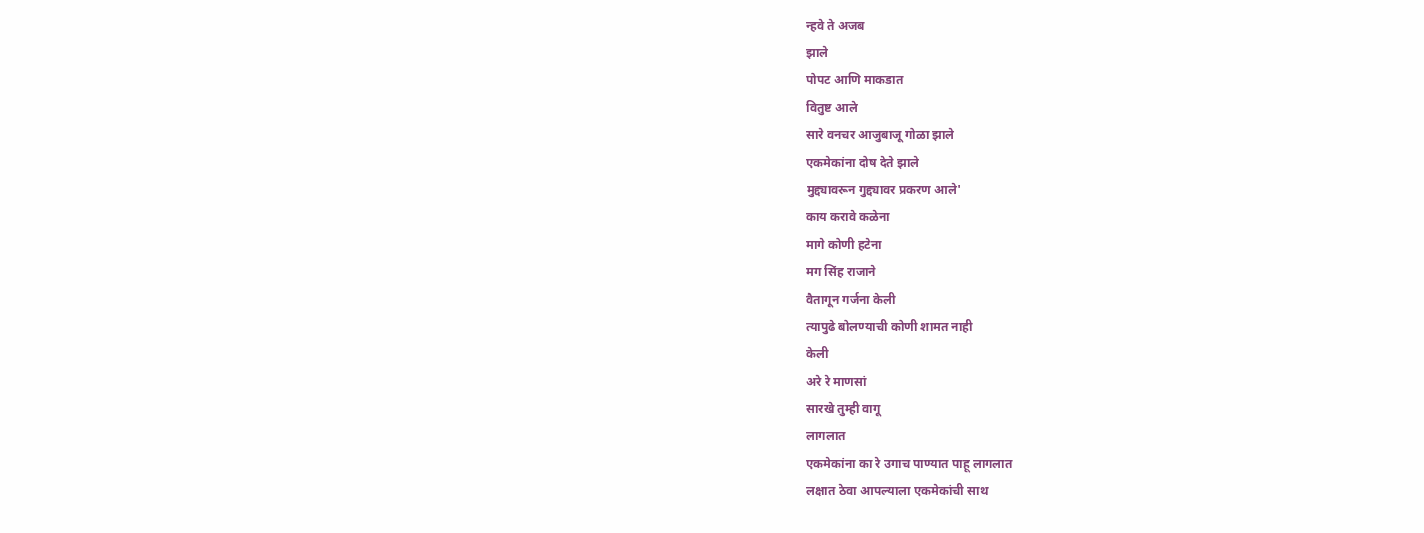न्हवे ते अजब
झाले
पोपट आणि माकडात
वितुष्ट आले
सारे वनचर आजुबाजू गोळा झाले
एकमेकांना दोष देते झाले
मुद्द्यावरून गुद्द्यावर प्रकरण आले'
काय करावे कळेना
मागे कोणी हटेना
मग सिंह राजाने
वैतागून गर्जना केली
त्यापुढे बोलण्याची कोणी शामत नाही
केली
अरे रे माणसां
सारखे तुम्ही वागू
लागलात
एकमेकांना का रे उगाच पाण्यात पाहू लागलात
लक्षात ठेवा आपल्याला एकमेकांची साथ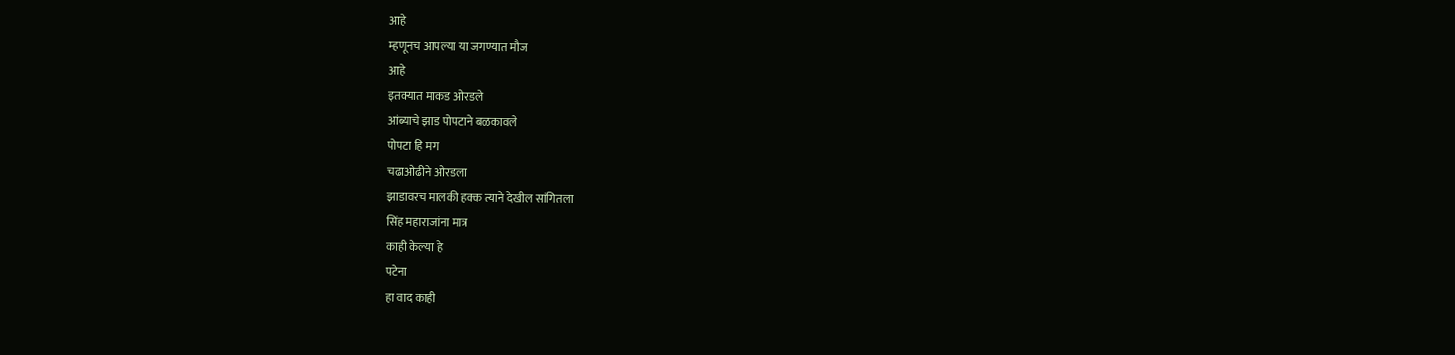आहे
म्हणूनच आपल्या या जगण्यात मौज
आहे
इतक्यात माकड ओरडले
आंब्याचे झाड पोपटाने बळकावले
पोपटा हि मग
चढाओढीने ओरडला
झाडावरच मालकी हक्क त्याने देखील सांगितला
सिंह महाराजांना मात्र
काही केल्या हे
पटेना
हा वाद काही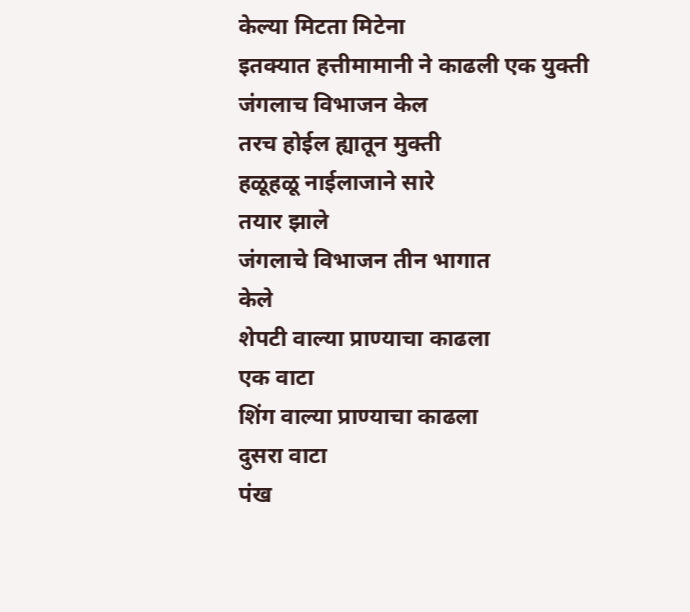केल्या मिटता मिटेना
इतक्यात हत्तीमामानी ने काढली एक युक्ती
जंगलाच विभाजन केल
तरच होईल ह्यातून मुक्ती
हळूहळू नाईलाजाने सारे
तयार झाले
जंगलाचे विभाजन तीन भागात
केले
शेपटी वाल्या प्राण्याचा काढला
एक वाटा
शिंग वाल्या प्राण्याचा काढला
दुसरा वाटा
पंख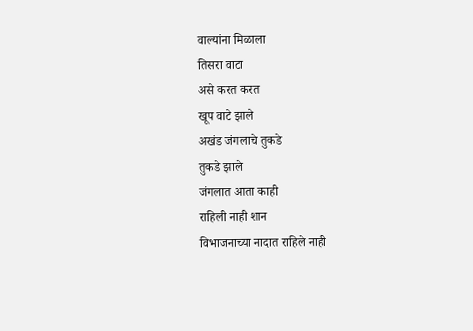वाल्यांना मिळाला
तिसरा वाटा
असे करत करत
खूप वाटे झाले
अखंड जंगलाचे तुकडे
तुकडे झाले
जंगलात आता काही
राहिली नाही शान
विभाजनाच्या नादात राहिले नाही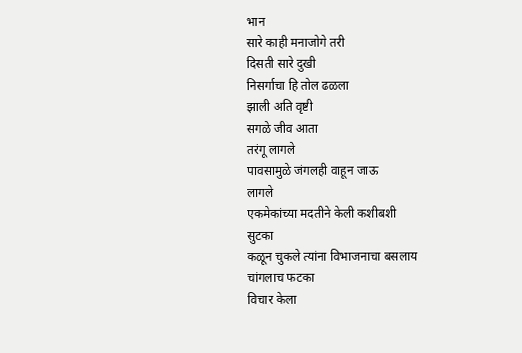भान
सारे काही मनाजोगे तरी
दिसती सारे दुखी
निसर्गाचा हि तोल ढळला
झाली अति वृष्टी
सगळे जीव आता
तरंगू लागले
पावसामुळे जंगलही वाहून जाऊ
लागले
एकमेकांच्या मदतीने केली कशीबशी
सुटका
कळून चुकले त्यांना विभाजनाचा बसलाय
चांगलाच फटका
विचार केला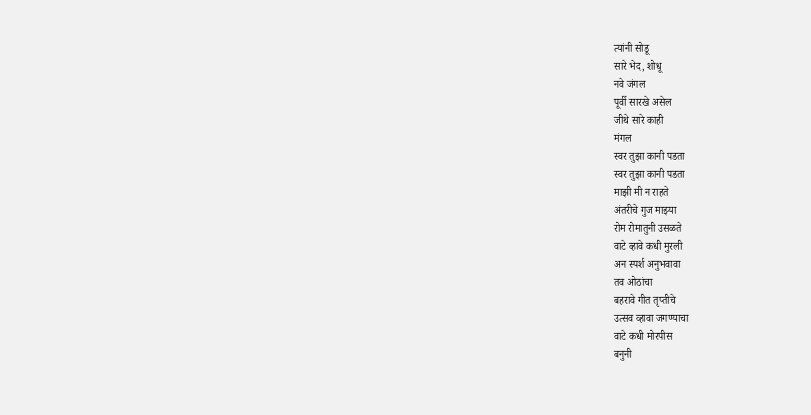त्यांनी सोडू
सारे भेद, शोधू
नवे जंगल
पूर्वी सारखे असेल
जीथे सारे काही
मंगल
स्वर तुझा कानी पडता
स्वर तुझा कानी पडता
माझी मी न राहते
अंतरीचे गुज माझ्या
रोम रोमातुनी उसळते
वाटे व्हावे कधी मुरली
अन स्पर्श अनुभवावा
तव ओठांचा
बहरावे गीत तृप्तीचे
उत्सव व्हावा जगण्याचा
वाटे कधी मोरपीस
बनुनी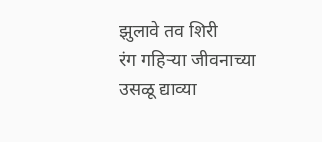झुलावे तव शिरी
रंग गहिऱ्या जीवनाच्या
उसळू द्याव्या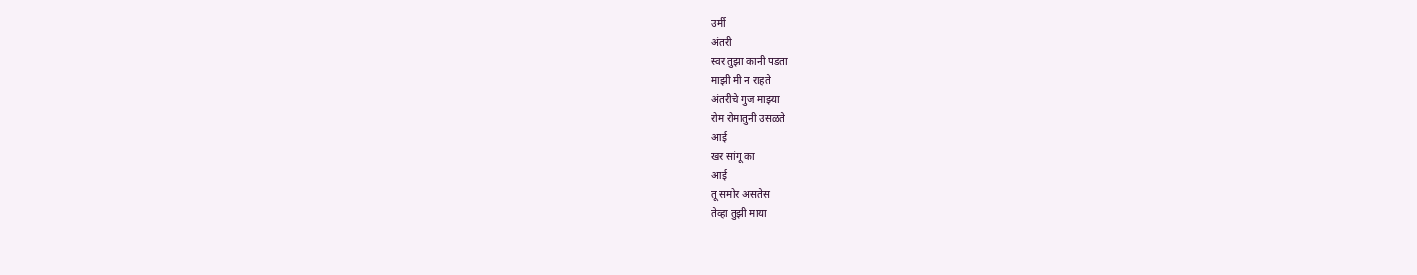उर्मी
अंतरी
स्वर तुझा कानी पडता
माझी मी न राहते
अंतरीचे गुज माझ्या
रोम रोमातुनी उसळते
आई
खर सांगू का
आई
तू समोर असतेस
तेव्हा तुझी माया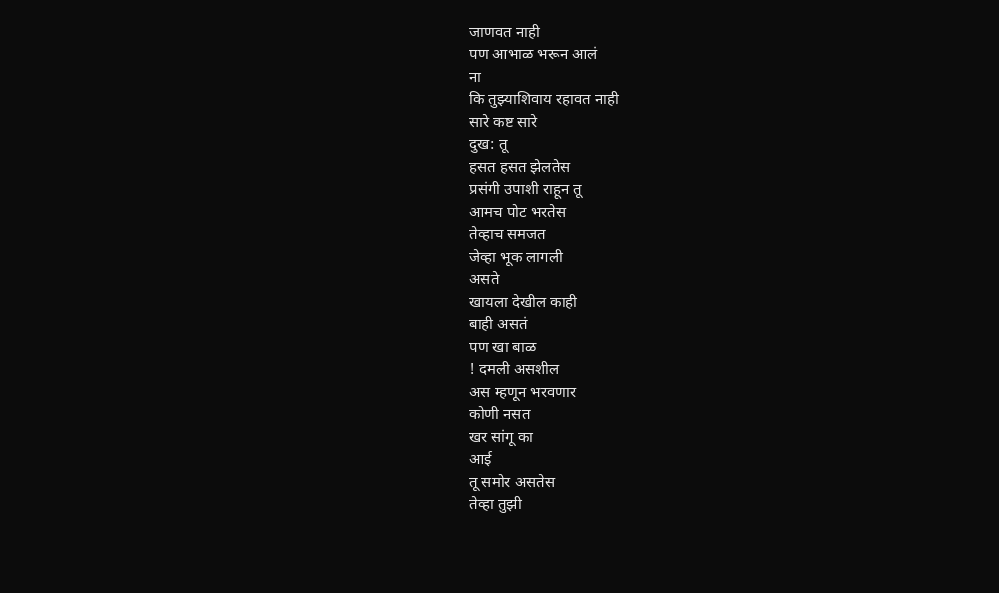जाणवत नाही
पण आभाळ भरून आलं
ना
कि तुझ्याशिवाय रहावत नाही
सारे कष्ट सारे
दुख: तू
हसत हसत झेलतेस
प्रसंगी उपाशी राहून तू
आमच पोट भरतेस
तेव्हाच समजत
जेव्हा भूक लागली
असते
खायला देखील काही
बाही असतं
पण खा बाळ
! दमली असशील
अस म्हणून भरवणार
कोणी नसत
खर सांगू का
आई
तू समोर असतेस
तेव्हा तुझी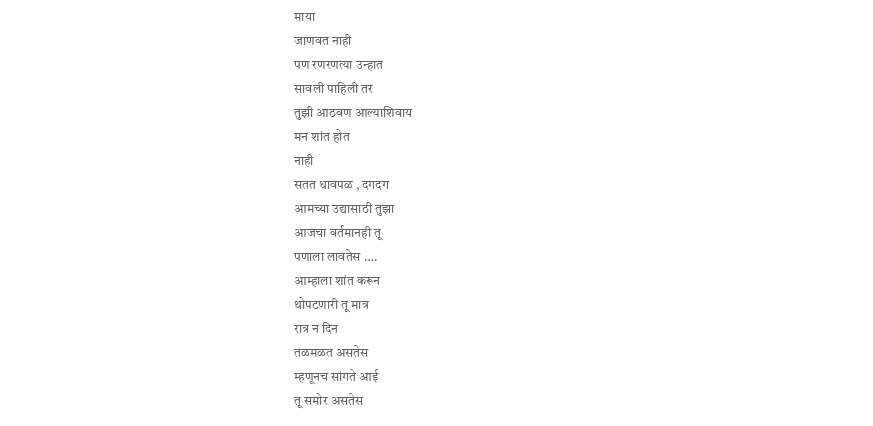माया
जाणवत नाही
पण रणरणत्या उन्हात
सावली पाहिली तर
तुझी आठवण आल्याशिवाय
मन शांत होत
नाही
सतत धावपळ , दगदग
आमच्या उद्यासाठी तुझा
आजचा वर्तमानही तू
पणाला लावतेस ….
आम्हाला शांत करून
थोपटणारी तू मात्र
रात्र न दिन
तळमळत असतेस
म्हणूनच सांगते आई
तू समोर असतेस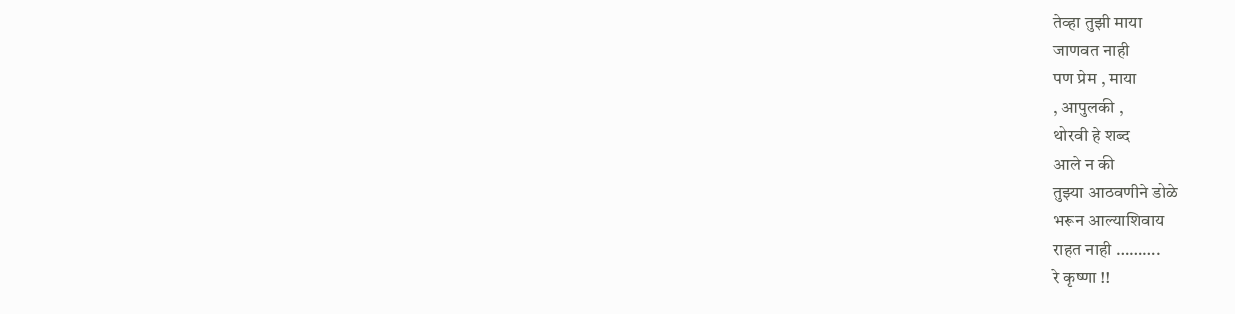तेव्हा तुझी माया
जाणवत नाही
पण प्रेम , माया
, आपुलकी ,
थोरवी हे शब्द
आले न की
तुझ्या आठवणीने डोळे
भरून आल्याशिवाय
राहत नाही ……….
रे कृष्णा !!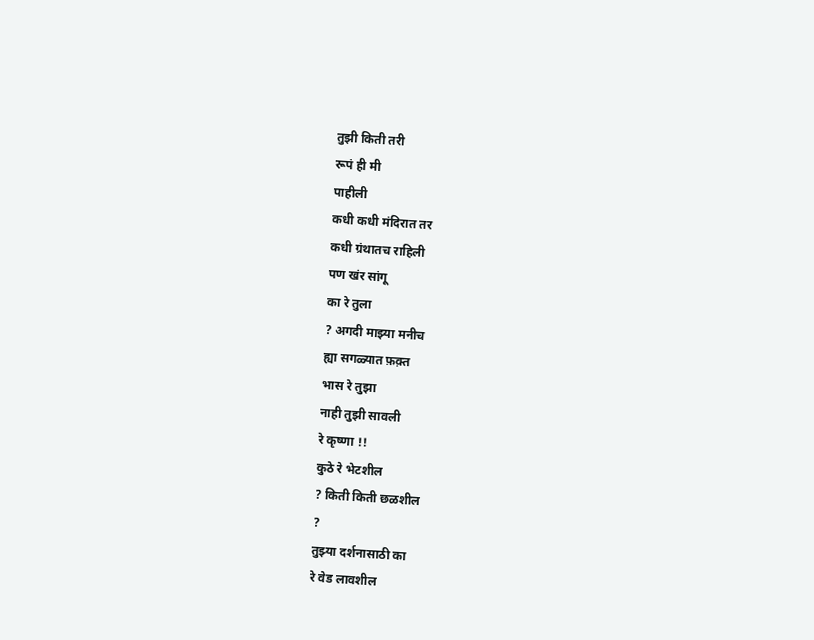तुझी किती तरी
रूपं ही मी
पाहीली
कधी कधी मंदिरात तर
कधी ग्रंथातच राहिली
पण खंर सांगू
का रे तुला
? अगदी माझ्या मनीच
ह्या सगळ्यात फ़क़्त
भास रे तुझा
नाही तुझी सावली
रे कृष्णा !!
कुठे रे भेटशील
? किती किती छळशील
?
तुझ्या दर्शनासाठी का
रे वेड लावशील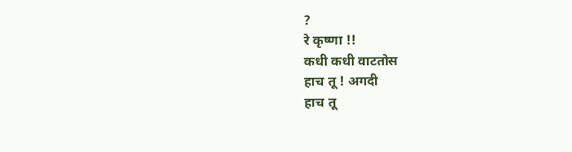?
रे कृष्णा !!
कधी कधी वाटतोस
हाच तू ! अगदी
हाच तू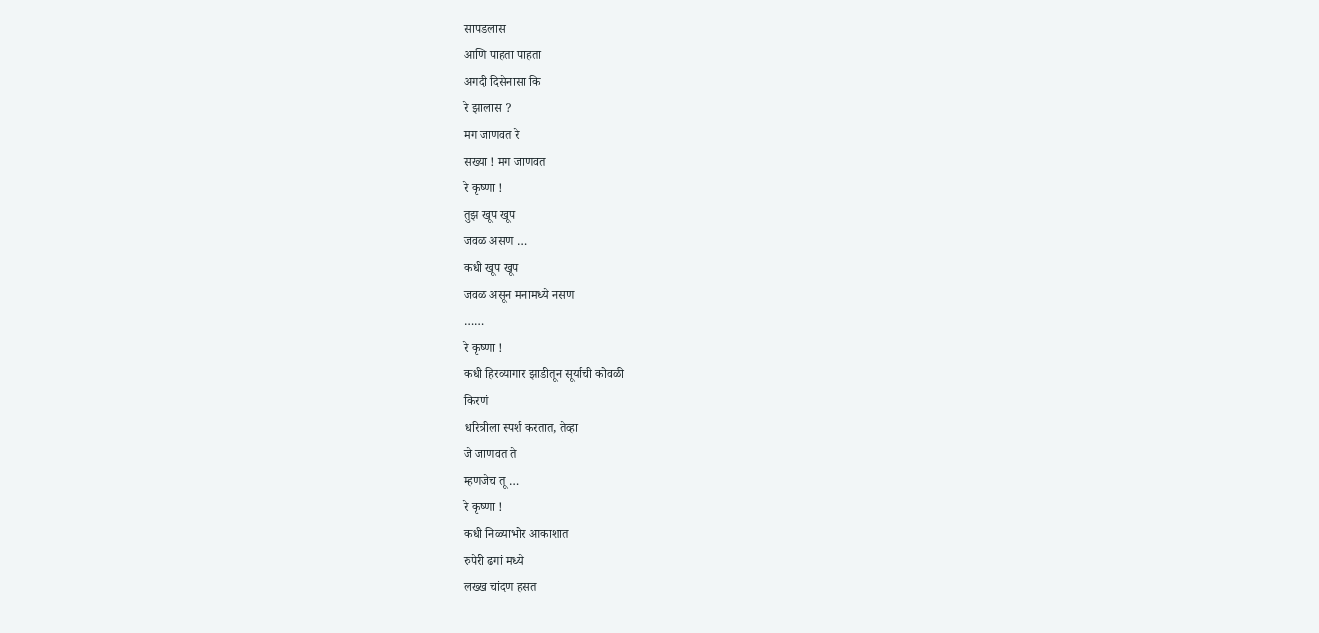सापडलास
आणि पाहता पाहता
अगदी दिसेनासा कि
रे झालास ?
मग जाणवत रे
सख्या ! मग जाणवत
रे कृष्णा !
तुझ खूप खूप
जवळ असण …
कधी खूप खूप
जवळ असून मनामध्ये नसण
……
रे कृष्णा !
कधी हिरव्यागार झाडीतून सूर्याची कोवळी
किरणं
धरित्रीला स्पर्श करतात, तेव्हा
जे जाणवत ते
म्हणजेच तू …
रे कृष्णा !
कधी निळ्याभोर आकाशात
रुपेरी ढगां मध्ये
लख्ख चांदण हसत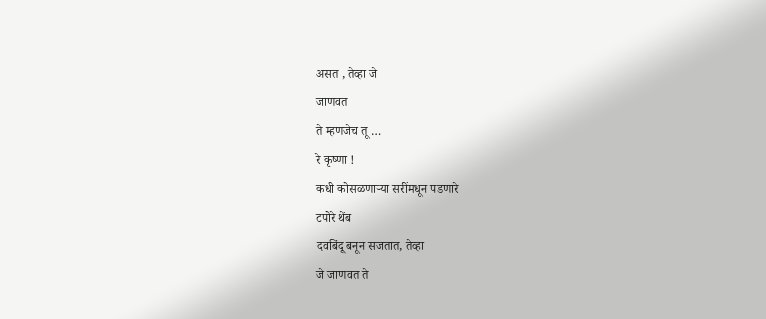असत , तेव्हा जे
जाणवत
ते म्हणजेच तू …
रे कृष्णा !
कधी कोसळणाऱ्या सरींमधून पडणारे
टपोरे थेंब
दवबिंदू बनून सजतात, तेव्हा
जे जाणवत ते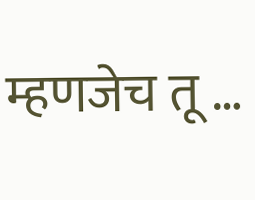म्हणजेच तू …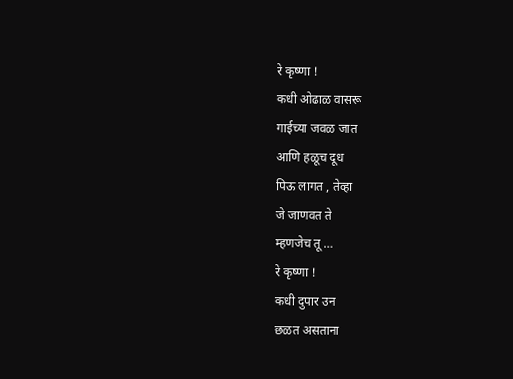रे कृष्णा !
कधी ओढाळ वासरू
गाईच्या जवळ जात
आणि हळूच दूध
पिऊ लागत , तेव्हा
जे जाणवत ते
म्हणजेच तू …
रे कृष्णा !
कधी दुपार उन
छळत असताना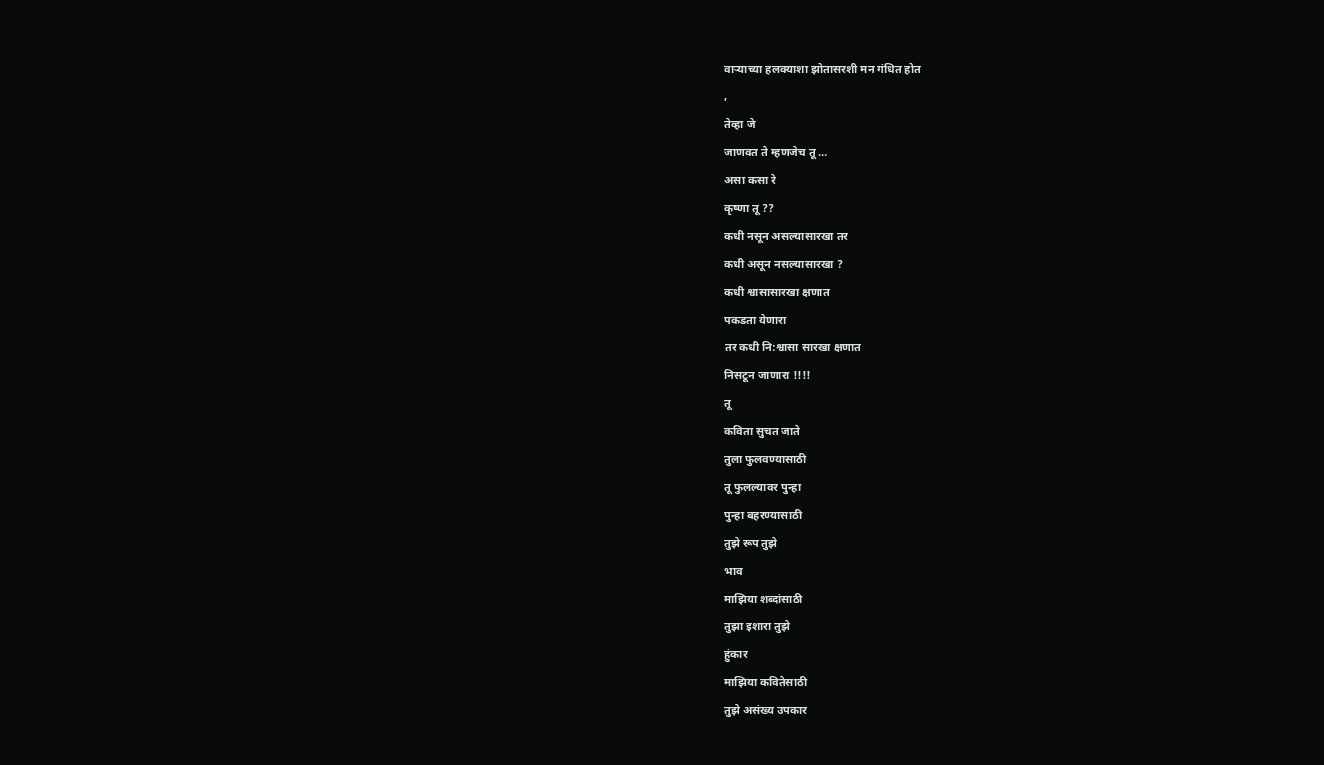वाऱ्याच्या हलक्याशा झोतासरशी मन गंधित होत
,
तेव्हा जे
जाणवत ते म्हणजेच तू …
असा कसा रे
कृष्णा तू ??
कधी नसून असल्यासारखा तर
कधी असून नसल्यासारखा ?
कधी श्वासासारखा क्षणात
पकडता येणारा
तर कधी नि:श्वासा सारखा क्षणात
निसटून जाणारा !!!!
तू
कविता सुचत जाते
तुला फुलवण्यासाठी
तू फुलल्यावर पुन्हा
पुन्हा बहरण्यासाठी
तुझे रूप तुझे
भाव
माझिया शब्दांसाठी
तुझा इशारा तुझे
हुंकार
माझिया कवितेसाठी
तुझे असंख्य उपकार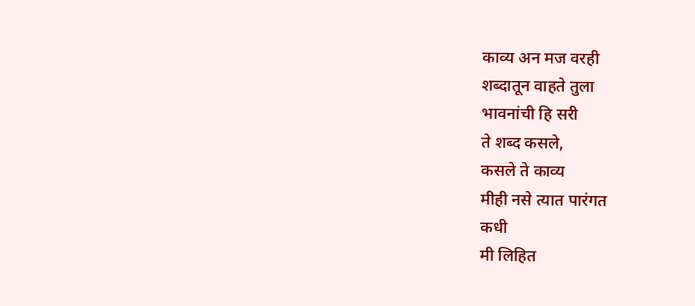काव्य अन मज वरही
शब्दातून वाहते तुला
भावनांची हि सरी
ते शब्द कसले,
कसले ते काव्य
मीही नसे त्यात पारंगत
कधी
मी लिहित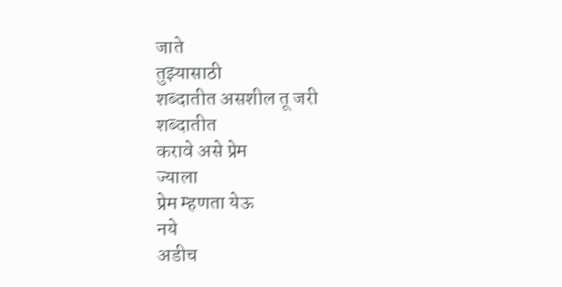जाते
तुझ्यासाठी
शब्दातीत असशील तू जरी
शब्दातीत
करावे असे प्रेम
ज्याला
प्रेम म्हणता येऊ
नये
अडीच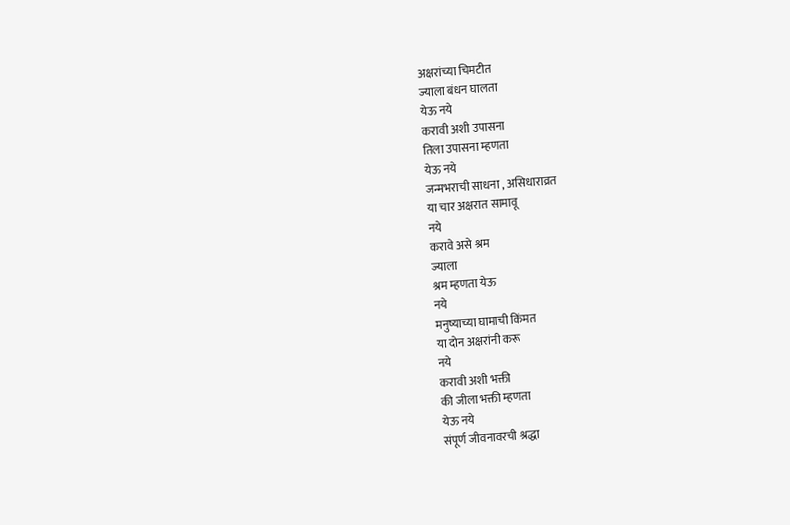अक्षरांच्या चिमटीत
ज्याला बंधन घालता
येऊ नये
करावी अशी उपासना
तिला उपासना म्हणता
येऊ नये
जन्मभराची साधना , असिधाराव्रत
या चार अक्षरात सामावू
नये
करावे असे श्रम
ज्याला
श्रम म्हणता येऊ
नये
मनुष्याच्या घामाची किंमत
या दोन अक्षरांनी करू
नये
करावी अशी भक्ती
की जीला भक्ती म्हणता
येऊ नये
संपूर्ण जीवनावरची श्रद्धा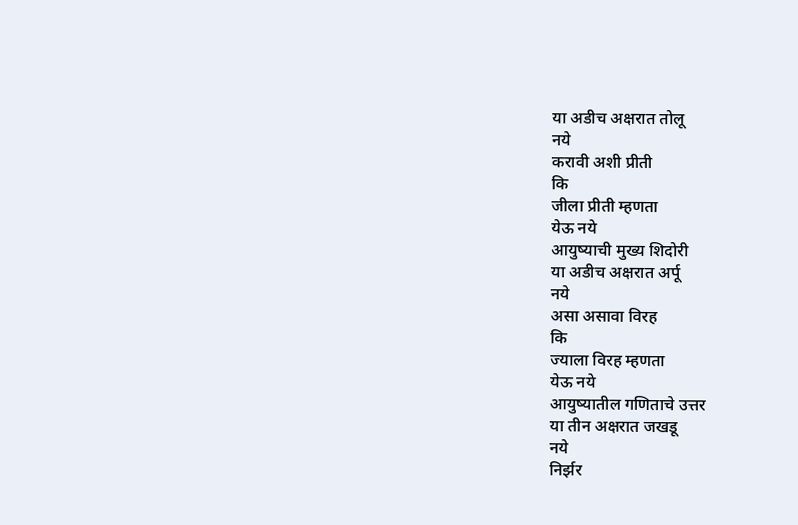या अडीच अक्षरात तोलू
नये
करावी अशी प्रीती
कि
जीला प्रीती म्हणता
येऊ नये
आयुष्याची मुख्य शिदोरी
या अडीच अक्षरात अर्पू
नये
असा असावा विरह
कि
ज्याला विरह म्हणता
येऊ नये
आयुष्यातील गणिताचे उत्तर
या तीन अक्षरात जखडू
नये
निर्झर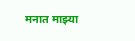मनात माझ्या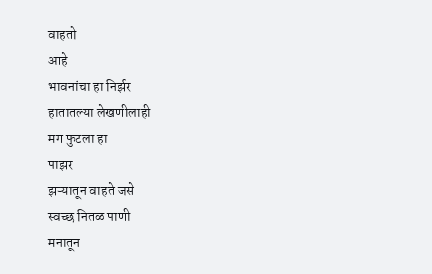वाहतो
आहे
भावनांचा हा निर्झर
हातातल्या लेखणीलाही
मग फुटला हा
पाझर
झऱ्यातून वाहते जसे
स्वच्छ नितळ पाणी
मनातून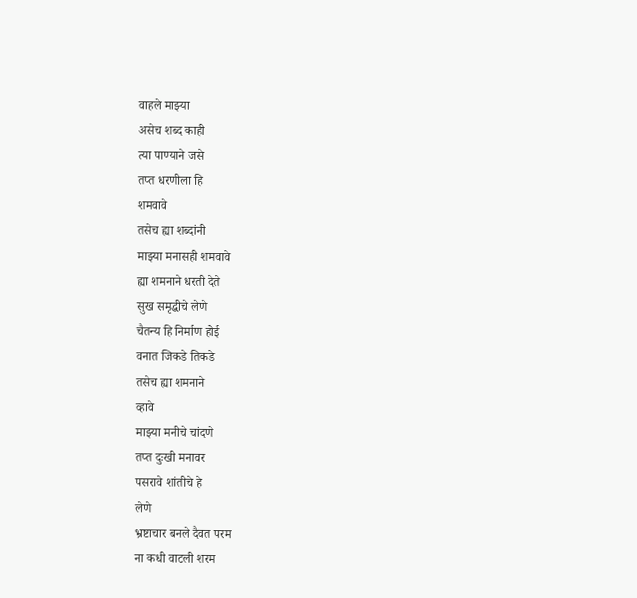वाहले माझ्या
असेच शब्द काही
त्या पाण्याने जसे
तप्त धरणीला हि
शमवावे
तसेच ह्या शब्दांनी
माझ्या मनासही शमवावे
ह्या शमनाने धरती देते
सुख समृद्धीचे लेणे
चैतन्य हि निर्माण होई
वनात जिकडे तिकडे
तसेच ह्या शमनाने
व्हावे
माझ्या मनीचे चांदणे
तप्त दुःखी मनावर
पसरावे शांतीचे हे
लेणे
भ्रष्टाचार बनले दैवत परम
ना कधी वाटली शरम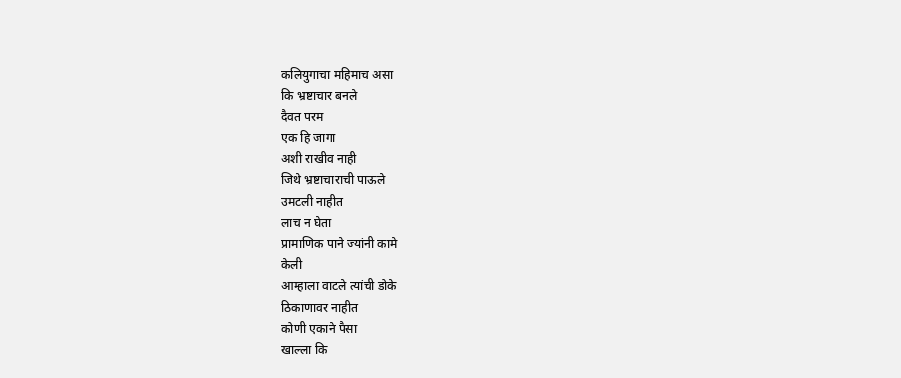कलियुगाचा महिमाच असा
कि भ्रष्टाचार बनले
दैवत परम
एक हि जागा
अशी राखीव नाही
जिथे भ्रष्टाचाराची पाऊले
उमटली नाहीत
लाच न घेता
प्रामाणिक पाने ज्यांनी कामे
केली
आम्हाला वाटले त्यांची डोके
ठिकाणावर नाहीत
कोणी एकाने पैसा
खाल्ला कि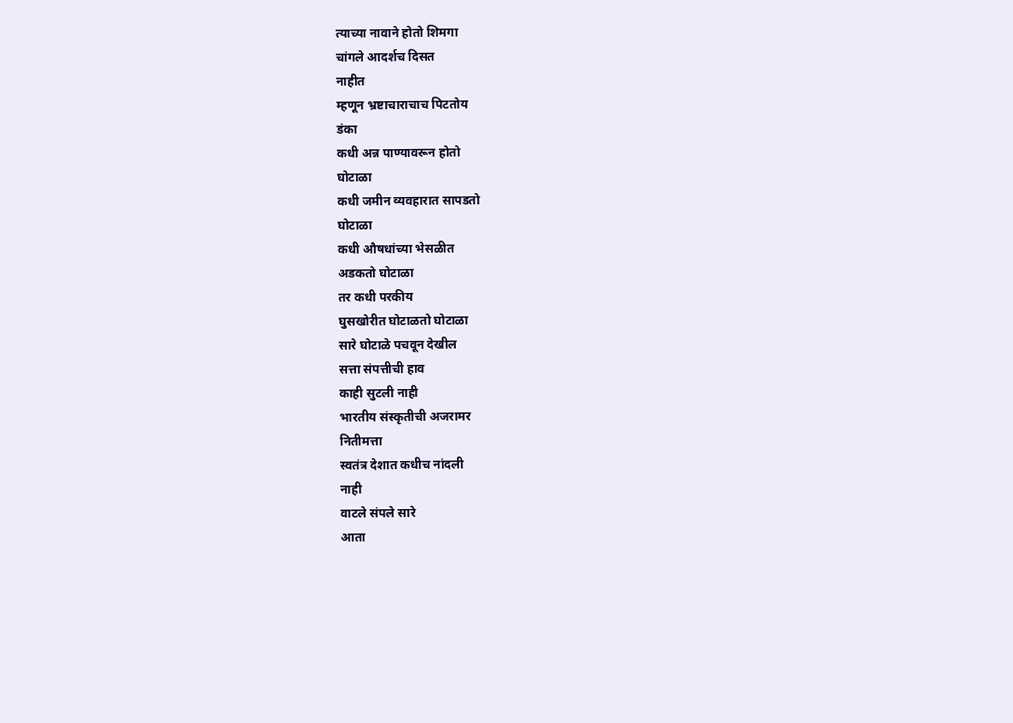त्याच्या नावाने होतो शिमगा
चांगले आदर्शच दिसत
नाहीत
म्हणून भ्रष्टाचाराचाच पिटतोय
डंका
कधी अन्न पाण्यावरून होतो
घोटाळा
कधी जमीन व्यवहारात सापडतो
घोटाळा
कधी औषधांच्या भेसळीत
अडकतो घोटाळा
तर कधी परकीय
घुसखोरीत घोटाळतो घोटाळा
सारे घोटाळे पचवून देखील
सत्ता संपत्तीची हाव
काही सुटली नाही
भारतीय संस्कृतीची अजरामर
नितीमत्ता
स्वतंत्र देशात कधीच नांदली
नाही
वाटले संपले सारे
आता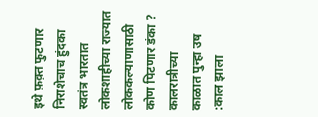इथे फ़क़्त फुटणार
निराशेचाच हुंदका
स्वतंत्र भारतात लोकशाहीच्या राज्यात
लोककल्याणासाठी
कोण पिटणार डंका ?
कालरात्रीच्या
काळात पुन्हा उष
:काल झाला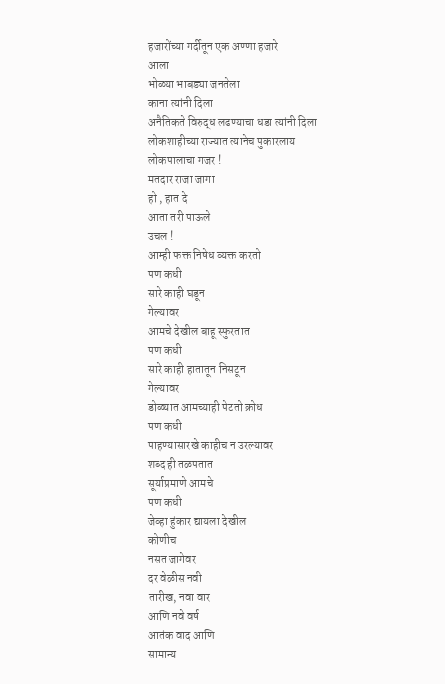हजारोंच्या गर्दीतून एक अण्णा हजारे
आला
भोळ्या भाबड्या जनतेला
काना त्यांनी दिला
अनैतिकते विरुद्ध लढण्याचा धडा त्यांनी दिला
लोकशाहीच्या राज्यात त्यानेच पुकारलाय
लोकपालाचा गजर !
मतदार राजा जागा
हो , हात दे
आता तरी पाऊले
उचल !
आम्ही फक्त निषेध व्यक्त करतो
पण कधी
सारे काही घडून
गेल्यावर
आमचे देखील बाहू स्फुरतात
पण कधी
सारे काही हातातून निसटून
गेल्यावर
डोळ्यात आमच्याही पेटतो क्रोध
पण कधी
पाहण्यासारखे काहीच न उरल्यावर
शब्द ही तळपतात
सूर्याप्रमाणे आमचे
पण कधी
जेव्हा हुंकार द्यायला देखील
कोणीच
नसत जागेवर
दर वेळीस नवी
तारीख, नवा वार
आणि नवे वर्ष
आतंक वाद आणि
सामान्य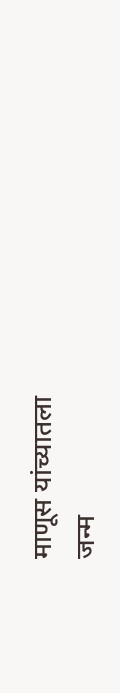माणूस यांच्यातला
जन्म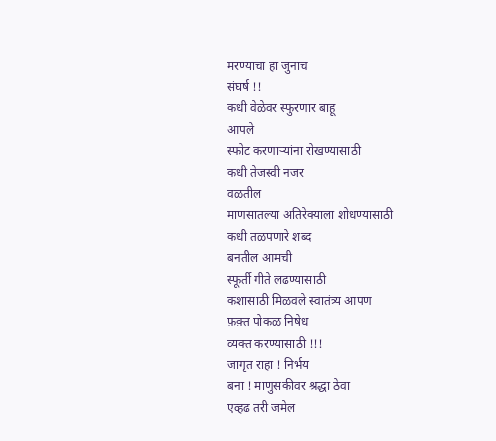मरण्याचा हा जुनाच
संघर्ष !!
कधी वेळेवर स्फुरणार बाहू
आपले
स्फोट करणाऱ्यांना रोखण्यासाठी
कधी तेजस्वी नजर
वळतील
माणसातल्या अतिरेक्याला शोधण्यासाठी
कधी तळपणारे शब्द
बनतील आमची
स्फूर्ती गीते लढण्यासाठी
कशासाठी मिळवले स्वातंत्र्य आपण
फ़क़्त पोकळ निषेध
व्यक्त करण्यासाठी !!!
जागृत राहा ! निर्भय
बना ! माणुसकीवर श्रद्धा ठेवा
एव्हढ तरी जमेल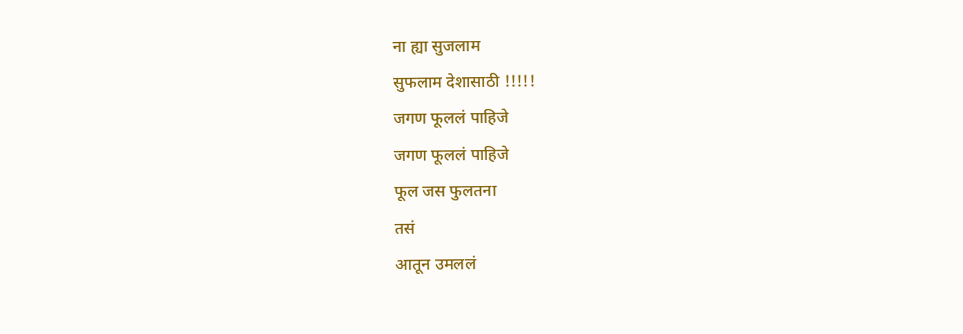ना ह्या सुजलाम
सुफलाम देशासाठी !!!!!
जगण फूललं पाहिजे
जगण फूललं पाहिजे
फूल जस फुलतना
तसं
आतून उमललं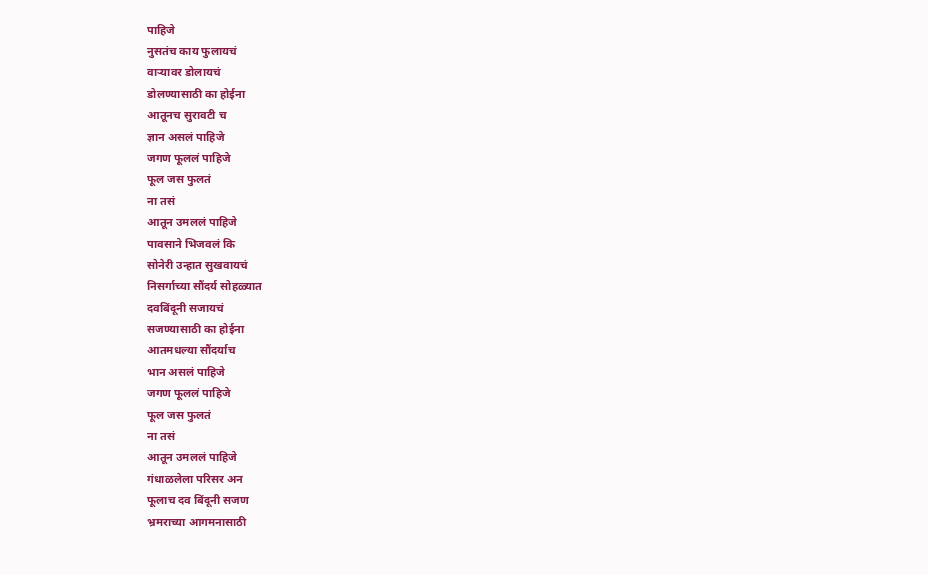पाहिजे
नुसतंच काय फुलायचं
वाऱ्यावर डोलायचं
डोलण्यासाठी का होईना
आतूनच सुरावटी च
ज्ञान असलं पाहिजे
जगण फूललं पाहिजे
फूल जस फुलतं
ना तसं
आतून उमललं पाहिजे
पावसाने भिजवलं कि
सोनेरी उन्हात सुखवायचं
निसर्गाच्या सौंदर्य सोहळ्यात
दवबिंदूनी सजायचं
सजण्यासाठी का होईना
आतमधल्या सौंदर्याच
भान असलं पाहिजे
जगण फूललं पाहिजे
फूल जस फुलतं
ना तसं
आतून उमललं पाहिजे
गंधाळलेला परिसर अन
फूलाच दव बिंदूनी सजण
भ्रमराच्या आगमनासाठी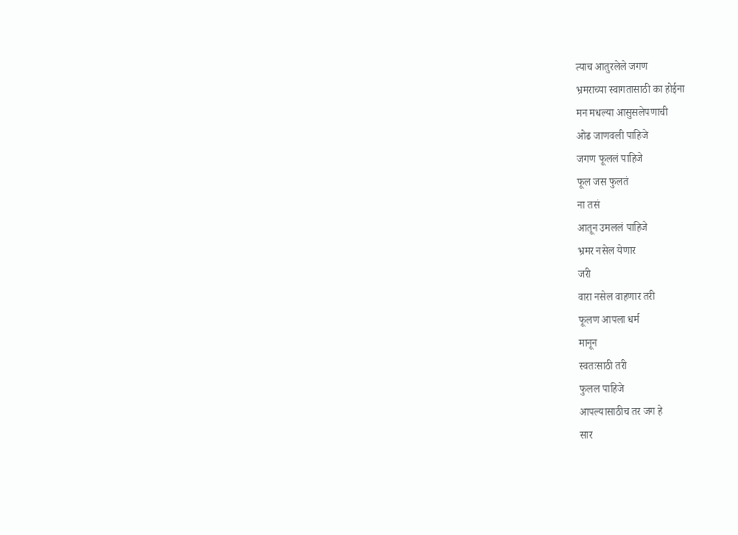त्याच आतुरलेले जगण
भ्रमराच्या स्वागतासाठी का होईना
मन मधल्या आसुसलेपणाची
ओढ जाणवली पाहिजे
जगण फूललं पाहिजे
फूल जस फुलतं
ना तसं
आतून उमललं पाहिजे
भ्रमर नसेल येणार
जरी
वारा नसेल वाहणार तरी
फूलण आपला धर्म
मानून
स्वतःसाठी तरी
फुलल पाहिजे
आपल्यासाठीच तर जग हे
सार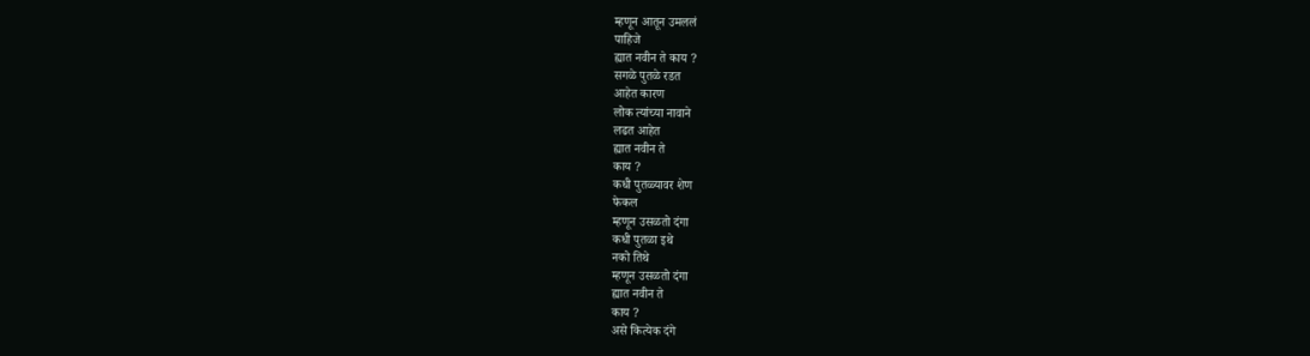म्हणून आतून उमललं
पाहिजे
ह्यात नवीन ते काय ?
सगळे पुतळे रडत
आहेत कारण
लोक त्यांच्या नावाने
लढत आहेत
ह्यात नवीन ते
काय ?
कधी पुतळ्यावर शेण
फेकल
म्हणून उसळतो दंगा
कधी पुतळा इथे
नको तिथे
म्हणून उसळतो दंगा
ह्यात नवीन ते
काय ?
असे कित्येक दंगे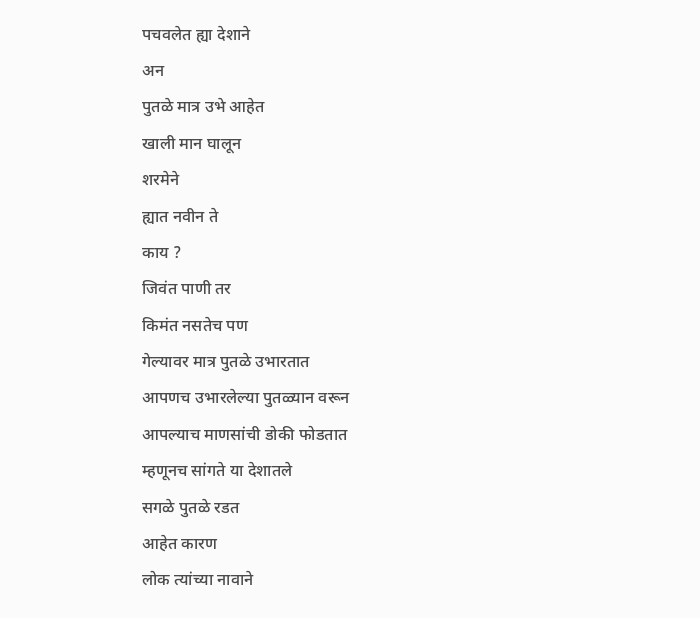पचवलेत ह्या देशाने
अन
पुतळे मात्र उभे आहेत
खाली मान घालून
शरमेने
ह्यात नवीन ते
काय ?
जिवंत पाणी तर
किमंत नसतेच पण
गेल्यावर मात्र पुतळे उभारतात
आपणच उभारलेल्या पुतळ्यान वरून
आपल्याच माणसांची डोकी फोडतात
म्हणूनच सांगते या देशातले
सगळे पुतळे रडत
आहेत कारण
लोक त्यांच्या नावाने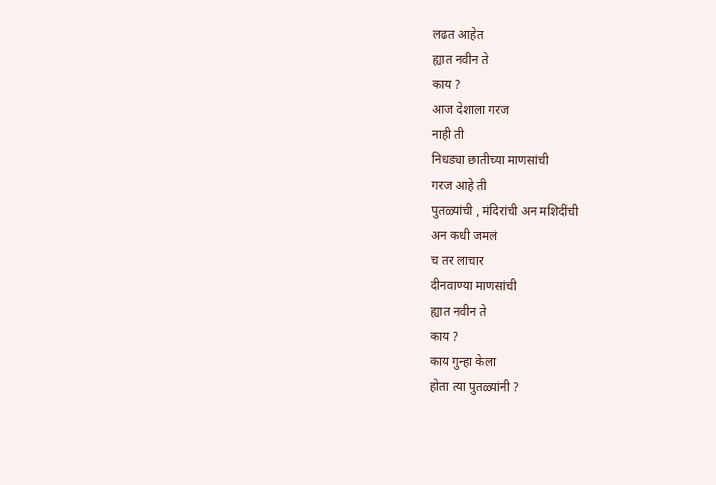लढत आहेत
ह्यात नवीन ते
काय ?
आज देशाला गरज
नाही ती
निधड्या छातीच्या माणसांची
गरज आहे ती
पुतळ्यांची , मंदिरांची अन मशिदींची
अन कधी जमलं
च तर लाचार
दीनवाण्या माणसांची
ह्यात नवीन ते
काय ?
काय गुन्हा केला
होता त्या पुतळ्यांनी ?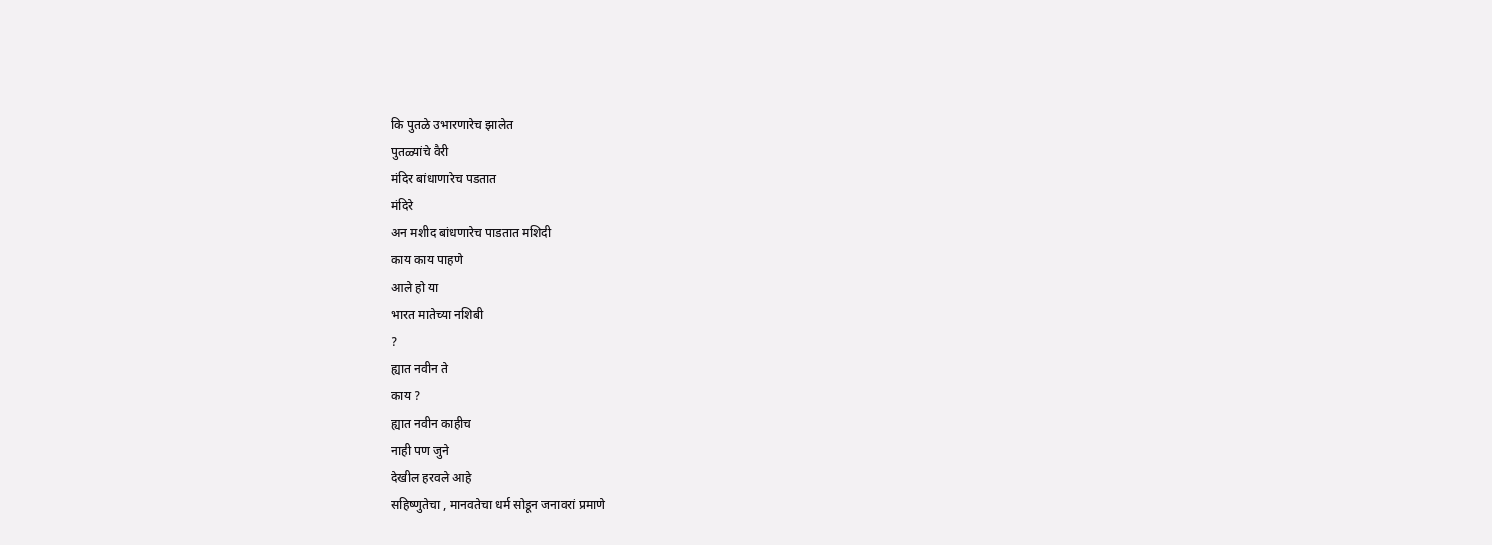कि पुतळे उभारणारेच झालेत
पुतळ्यांचे वैरी
मंदिर बांधाणारेच पडतात
मंदिरे
अन मशीद बांधणारेच पाडतात मशिदी
काय काय पाहणे
आले हो या
भारत मातेच्या नशिबी
?
ह्यात नवीन ते
काय ?
ह्यात नवीन काहीच
नाही पण जुने
देखील हरवले आहे
सहिष्णुतेचा , मानवतेचा धर्म सोडून जनावरां प्रमाणे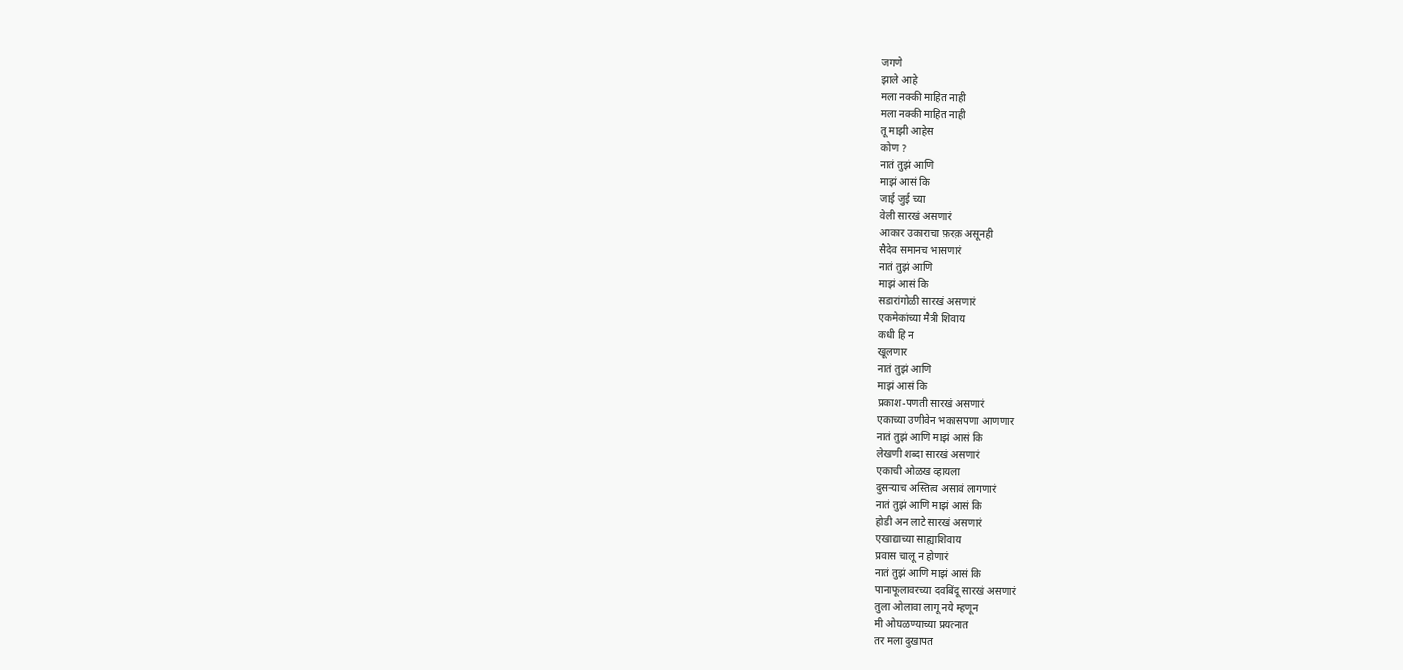जगणे
झाले आहे
मला नक्की माहित नाही
मला नक्की माहित नाही
तू माझी आहेस
कोण ?
नातं तुझं आणि
माझं आसं कि
जाई जुई च्या
वेली सारखं असणारं
आकार उकाराचा फ़रक़ असूनही
सैदेव समानच भासणारं
नातं तुझं आणि
माझं आसं कि
सडारांगोळी सारखं असणारं
एकमेकांच्या मैत्री शिवाय
कधी हि न
खूलणार
नातं तुझं आणि
माझं आसं कि
प्रकाश-पणती सारखं असणारं
एकाच्या उणीवेन भकासपणा आणणार
नातं तुझं आणि माझं आसं कि
लेखणी शब्दा सारखं असणारं
एकाची ओळख व्हायला
दुसऱ्याच अस्तित्व असावं लागणारं
नातं तुझं आणि माझं आसं कि
होडी अन लाटे सारखं असणारं
एखाद्याच्या साह्याशिवाय
प्रवास चालू न होणारं
नातं तुझं आणि माझं आसं कि
पानाफूलावरच्या दवबिंदू सारखं असणारं
तुला ओलावा लागू नये म्हणून
मी ओघळण्याच्या प्रयत्नात
तर मला दुखापत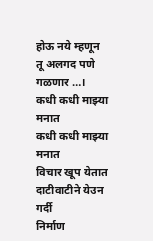होऊ नये म्हणून
तू अलगद पणे गळणार …।
कधी कधी माझ्या मनात
कधी कधी माझ्या मनात
विचार खूप येतात
दाटीवाटीने येउन गर्दी
निर्माण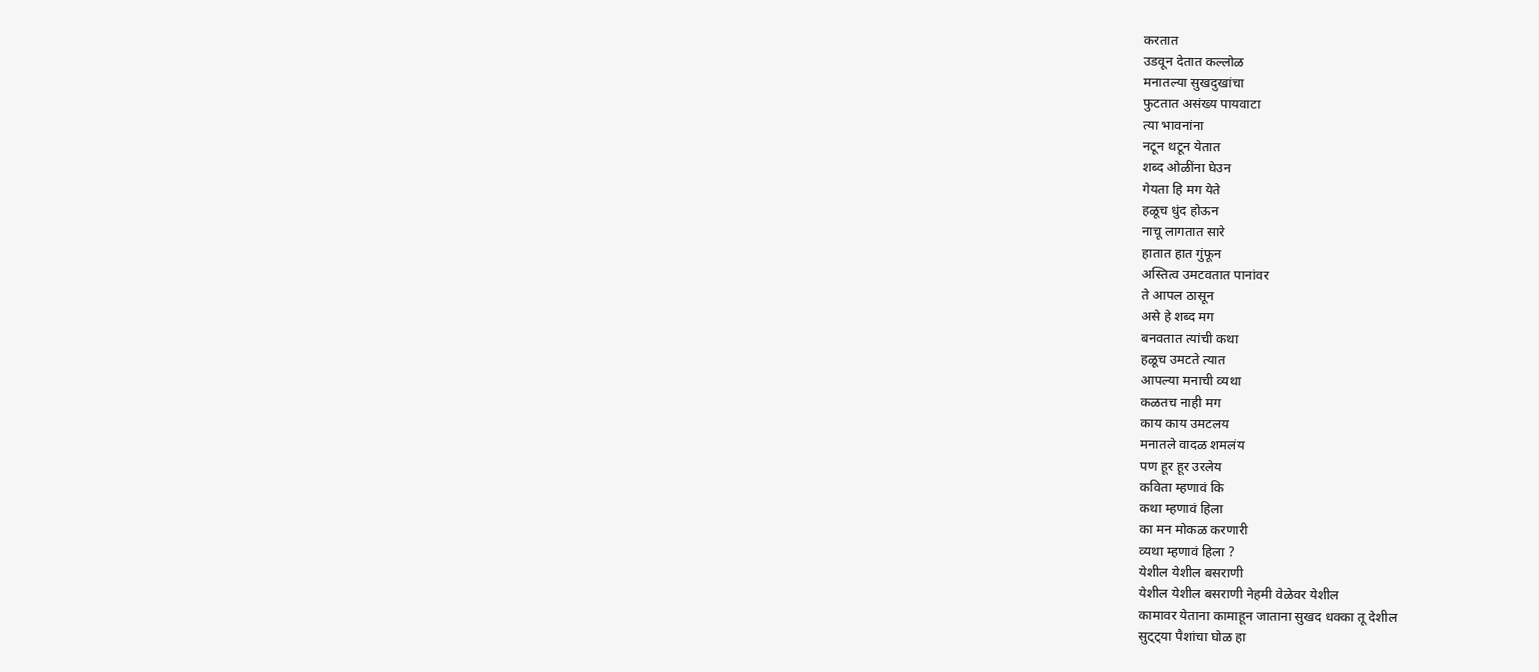करतात
उडवून देतात कल्लोळ
मनातल्या सुखदुखांचा
फुटतात असंख्य पायवाटा
त्या भावनांना
नटून थटून येतात
शब्द ओळींना घेउन
गेयता हि मग येते
हळूच धुंद होऊन
नाचू लागतात सारे
हातात हात गुंफून
अस्तित्व उमटवतात पानांवर
ते आपल ठासून
असे हे शब्द मग
बनवतात त्यांची कथा
हळूच उमटते त्यात
आपल्या मनाची व्यथा
कळतच नाही मग
काय काय उमटलय
मनातले वादळ शमलंय
पण हूर हूर उरलेय
कविता म्हणावं कि
कथा म्हणावं हिला
का मन मोकळ करणारी
व्यथा म्हणावं हिला ?
येशील येशील बसराणी
येशील येशील बसराणी नेहमी वेळेवर येशील
कामावर येताना कामाहून जाताना सुखद धक्का तू देशील
सुट्ट्या पैशांचा घोळ हा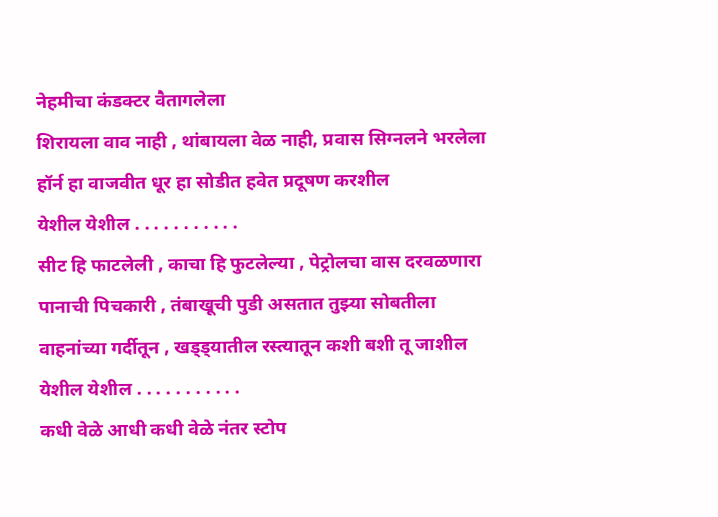नेहमीचा कंडक्टर वैतागलेला
शिरायला वाव नाही , थांबायला वेळ नाही, प्रवास सिग्नलने भरलेला
हॉर्न हा वाजवीत धूर हा सोडीत हवेत प्रदूषण करशील
येशील येशील . . . . . . . . . . .
सीट हि फाटलेली , काचा हि फुटलेल्या , पेट्रोलचा वास दरवळणारा
पानाची पिचकारी , तंबाखूची पुडी असतात तुझ्या सोबतीला
वाहनांच्या गर्दीतून , खड्ड्यातील रस्त्यातून कशी बशी तू जाशील
येशील येशील . . . . . . . . . . .
कधी वेळे आधी कधी वेळे नंतर स्टोप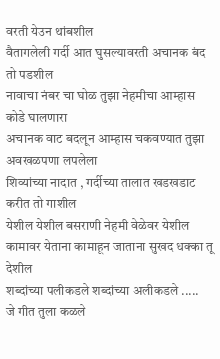वरती येउन थांबशील
वैतागलेली गर्दी आत घुसल्यावरती अचानक बंद तो पडशील
नावाचा नंबर चा घोळ तुझा नेहमीचा आम्हास कोडे घालणारा
अचानक वाट बदलून आम्हास चकवण्यात तुझा अवखळपणा लपलेला
शिव्यांच्या नादात , गर्दीच्या तालात खडखडाट करीत तो गाशील
येशील येशील बसराणी नेहमी वेळेवर येशील
कामावर येताना कामाहून जाताना सुखद धक्का तू देशील
शब्दांच्या पलीकडले शब्दांच्या अलीकडले .....
जे गीत तुला कळले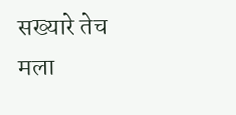सख्यारे तेच मला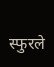स्फुरले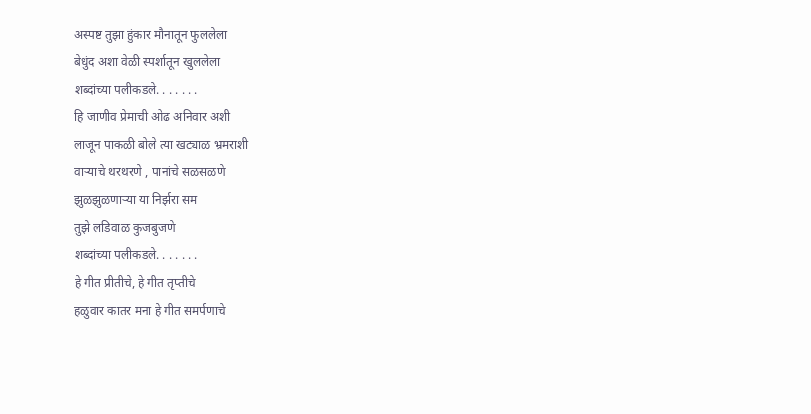अस्पष्ट तुझा हुंकार मौनातून फुललेला
बेधुंद अशा वेळी स्पर्शातून खुललेला
शब्दांच्या पलीकडले. . . . . . .
हि जाणीव प्रेमाची ओढ अनिवार अशी
लाजून पाकळी बोले त्या खट्याळ भ्रमराशी
वाऱ्याचे थरथरणे , पानांचे सळसळणे
झुळझुळणाऱ्या या निर्झरा सम
तुझे लडिवाळ कुजबुजणे
शब्दांच्या पलीकडले. . . . . . .
हे गीत प्रीतीचे, हे गीत तृप्तीचे
हळुवार कातर मना हे गीत समर्पणाचे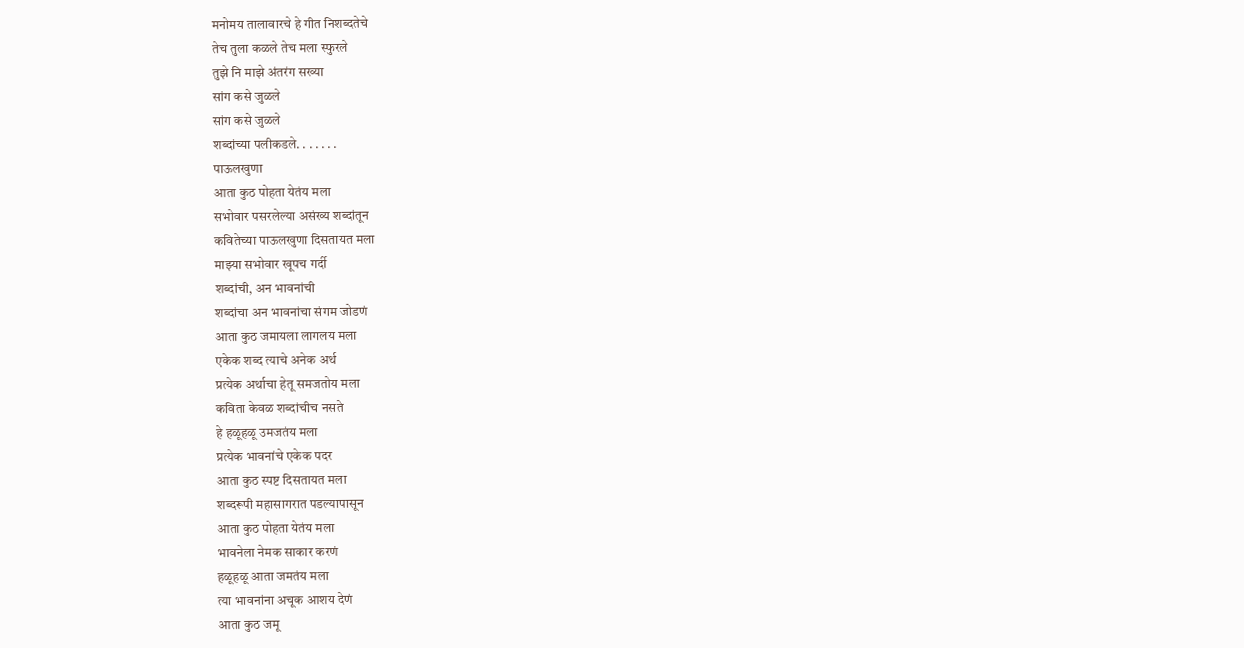मनोमय तालावारचे हे गीत निशब्दतेचे
तेच तुला कळले तेच मला स्फुरले
तुझे नि माझे अंतरंग सख्या
सांग कसे जुळले
सांग कसे जुळले
शब्दांच्या पलीकडले. . . . . . .
पाऊलखुणा
आता कुठ पोहता येतंय मला
सभोवार पसरलेल्या असंख्य शब्दांतून
कवितेच्या पाऊलखुणा दिसतायत मला
माझ्या सभोवार खूपच गर्दी
शब्दांची, अन भावनांची
शब्दांचा अन भावनांचा संगम जोडणं
आता कुठ जमायला लागलय मला
एकेक शब्द त्याचे अनेक अर्थ
प्रत्येक अर्थाचा हेतू समजतोय मला
कविता केवळ शब्दांचीच नसते
हे हळूहळू उमजतंय मला
प्रत्येक भावनांचे एकेक पदर
आता कुठ स्पष्ट दिसतायत मला
शब्दरूपी महासागरात पडल्यापासून
आता कुठ पोहता येतंय मला
भावनेला नेमक साकार करणं
हळूहळू आता जमतंय मला
त्या भावनांना अचूक आशय देणं
आता कुठ जमू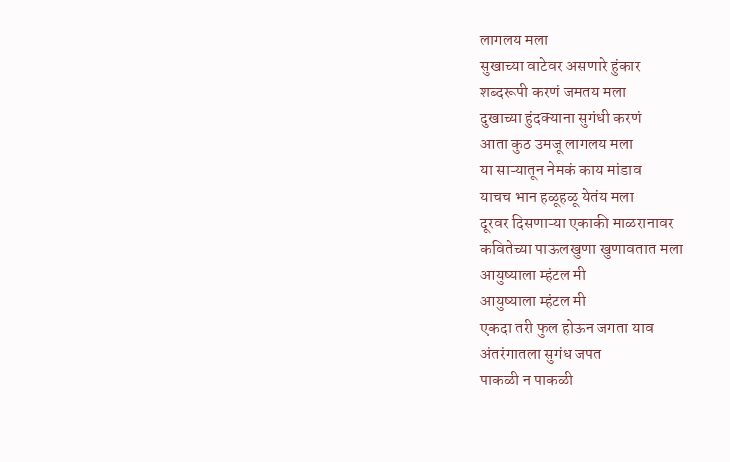लागलय मला
सुखाच्या वाटेवर असणारे हुंकार
शब्दरूपी करणं जमतय मला
दुखाच्या हुंदक्याना सुगंधी करणं
आता कुठ उमजू लागलय मला
या साऱ्यातून नेमकं काय मांडाव
याचच भान हळूहळू येतंय मला
दूरवर दिसणाऱ्या एकाकी माळरानावर
कवितेच्या पाऊलखुणा खुणावतात मला
आयुष्याला म्हंटल मी
आयुष्याला म्हंटल मी
एकदा तरी फुल होऊन जगता याव
अंतरंगातला सुगंध जपत
पाकळी न पाकळी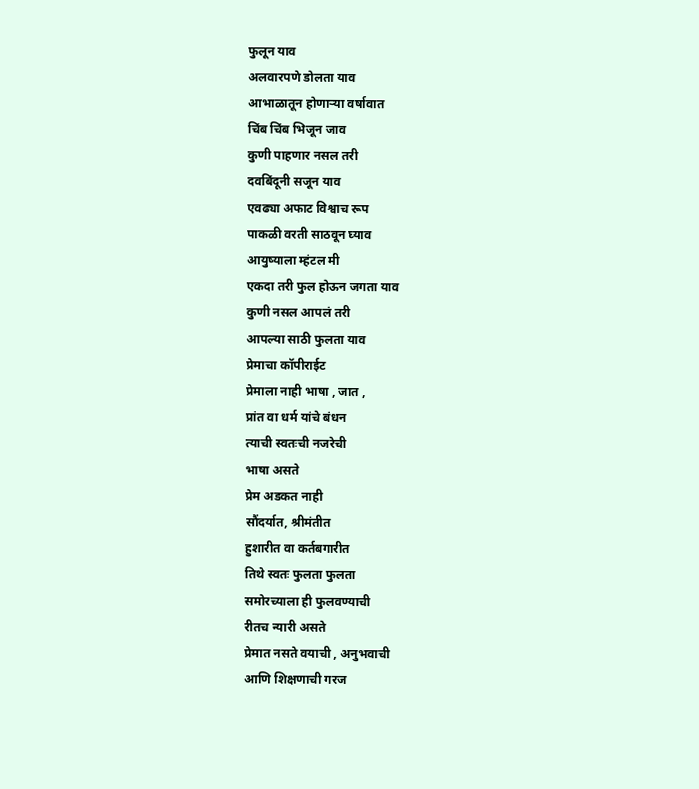फुलून याव
अलवारपणे डोलता याव
आभाळातून होणाऱ्या वर्षावात
चिंब चिंब भिजून जाव
कुणी पाहणार नसल तरी
दवबिंदूनी सजून याव
एवढ्या अफाट विश्वाच रूप
पाकळी वरती साठवून घ्याव
आयुष्याला म्हंटल मी
एकदा तरी फुल होऊन जगता याव
कुणी नसल आपलं तरी
आपल्या साठी फुलता याव
प्रेमाचा कॉपीराईट
प्रेमाला नाही भाषा , जात ,
प्रांत वा धर्म यांचे बंधन
त्याची स्वतःची नजरेची
भाषा असते
प्रेम अडकत नाही
सौंदर्यात, श्रीमंतीत
हुशारीत वा कर्तबगारीत
तिथे स्वतः फुलता फुलता
समोरच्याला ही फुलवण्याची
रीतच न्यारी असते
प्रेमात नसते वयाची , अनुभवाची
आणि शिक्षणाची गरज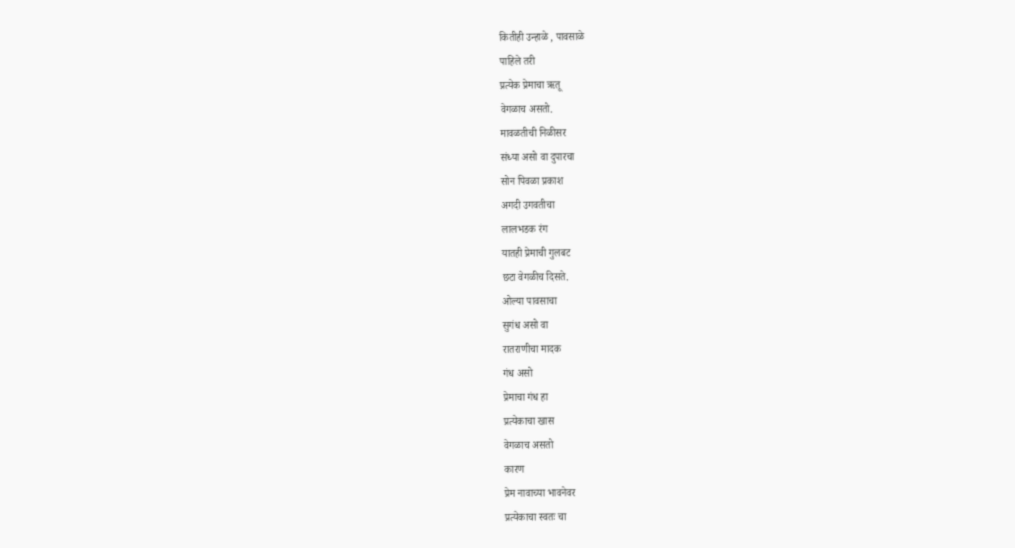कितीही उन्हाळे , पावसाळे
पाहिले तरी
प्रत्येक प्रेमाचा ऋतू
वेगळाच असतो.
मावळतीची निळीसर
संध्या असो वा दुपारचा
सोन पिवळा प्रकाश
अगदी उगवतीचा
लालभडक रंग
यातही प्रेमाची गुलबट
छटा वेगळीच दिसते.
ओल्या पावसाचा
सुगंध असो वा
रातराणीचा मादक
गंध असो
प्रेमाचा गंध हा
प्रत्येकाचा खास
वेगळाच असतो
कारण
प्रेम नावाच्या भावनेवर
प्रत्येकाचा स्वतः चा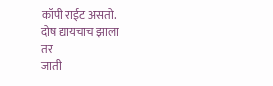कॉपी राईट असतो.
दोष द्यायचाच झाला
तर
जाती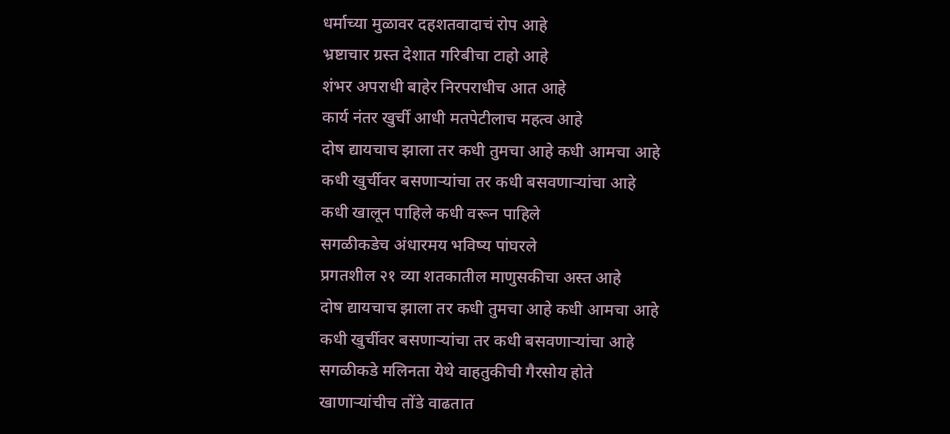धर्माच्या मुळावर दहशतवादाचं रोप आहे
भ्रष्टाचार ग्रस्त देशात गरिबीचा टाहो आहे
शंभर अपराधी बाहेर निरपराधीच आत आहे
कार्य नंतर खुर्ची आधी मतपेटीलाच महत्व आहे
दोष द्यायचाच झाला तर कधी तुमचा आहे कधी आमचा आहे
कधी खुर्चीवर बसणाऱ्यांचा तर कधी बसवणाऱ्यांचा आहे
कधी खालून पाहिले कधी वरून पाहिले
सगळीकडेच अंधारमय भविष्य पांघरले
प्रगतशील २१ व्या शतकातील माणुसकीचा अस्त आहे
दोष द्यायचाच झाला तर कधी तुमचा आहे कधी आमचा आहे
कधी खुर्चीवर बसणाऱ्यांचा तर कधी बसवणाऱ्यांचा आहे
सगळीकडे मलिनता येथे वाहतुकीची गैरसोय होते
खाणाऱ्यांचीच तोंडे वाढतात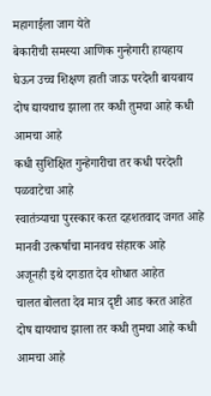महागाईला जाग येते
बेकारीची समस्या आणिक गुन्हेगारी हायहाय
घेऊन उच्च शिक्षण हाती जाऊ परदेशी बायबाय
दोष द्यायचाच झाला तर कधी तुमचा आहे कधी आमचा आहे
कधी सुशिक्षित गुन्हेगारीचा तर कधी परदेशी पळवाटेचा आहे
स्वातंत्र्याचा पुरस्कार करत दहशतवाद जगत आहे
मानवी उत्कर्षाचा मानवच संहारक आहे
अजूनही इथे दगडात देव शोधात आहेत
चालत बोलता देव मात्र दृष्टी आड करत आहेत
दोष द्यायचाच झाला तर कधी तुमचा आहे कधी आमचा आहे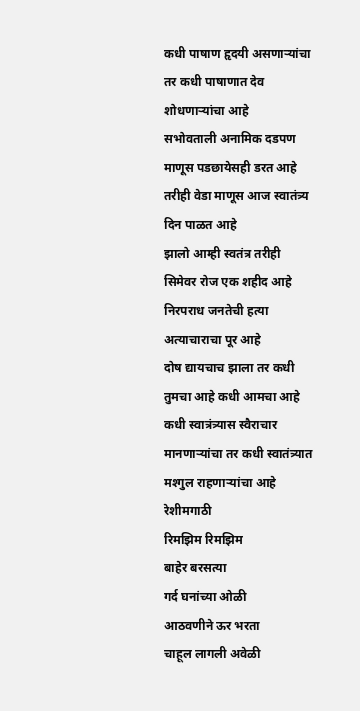कधी पाषाण हृदयी असणाऱ्यांचा तर कधी पाषाणात देव शोधणाऱ्यांचा आहे
सभोवताली अनामिक दडपण माणूस पडछायेसही डरत आहे
तरीही वेडा माणूस आज स्वातंत्र्य दिन पाळत आहे
झालो आम्ही स्वतंत्र तरीही सिमेवर रोज एक शहीद आहे
निरपराध जनतेची हत्या अत्याचाराचा पूर आहे
दोष द्यायचाच झाला तर कधी तुमचा आहे कधी आमचा आहे
कधी स्वात्रंत्र्यास स्वैराचार मानणाऱ्यांचा तर कधी स्वातंत्र्यात मश्गुल राहणाऱ्यांचा आहे
रेशीमगाठी
रिमझिम रिमझिम
बाहेर बरसत्या
गर्द घनांच्या ओळी
आठवणीने ऊर भरता
चाहूल लागली अवेळी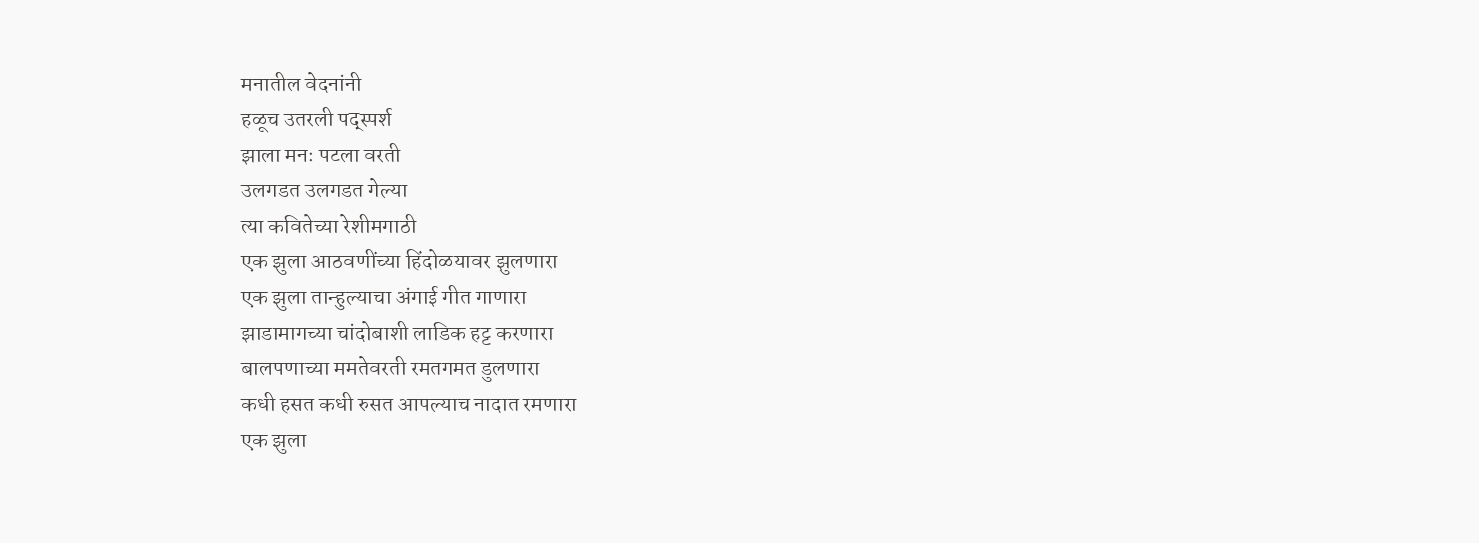मनातील वेदनांनी
हळूच उतरली पद्स्पर्श
झाला मनः पटला वरती
उलगडत उलगडत गेल्या
त्या कवितेच्या रेशीमगाठी
एक झुला आठवणींच्या हिंदोळयावर झुलणारा
एक झुला तान्हुल्याचा अंगाई गीत गाणारा
झाडामागच्या चांदोबाशी लाडिक हट्ट करणारा
बालपणाच्या ममतेवरती रमतगमत डुलणारा
कधी हसत कधी रुसत आपल्याच नादात रमणारा
एक झुला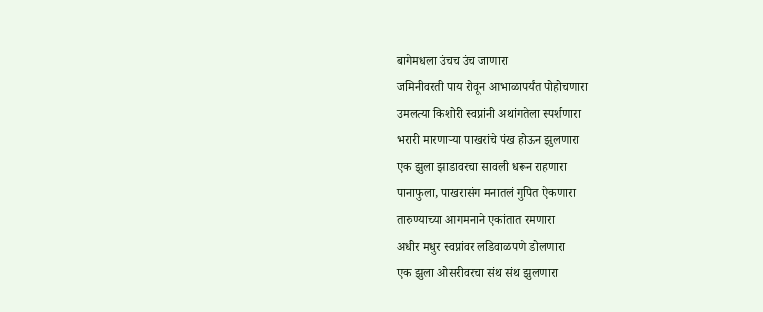बागेमधला उंचच उंच जाणारा
जमिनीवरती पाय रोवून आभाळापर्यंत पोहोचणारा
उमलत्या किशोरी स्वप्नांनी अथांगतेला स्पर्शणारा
भरारी मारणाऱ्या पाखरांचे पंख होऊन झुलणारा
एक झुला झाडावरचा सावली धरून राहणारा
पानाफुला, पाखरासंग मनातलं गुपित ऐकणारा
तारुण्याच्या आगमनाने एकांतात रमणारा
अधीर मधुर स्वप्नांवर लडिवाळपणे डोलणारा
एक झुला ओसरीवरचा संथ संथ झुलणारा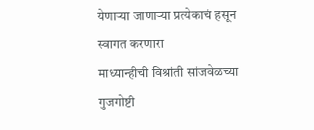येणाऱ्या जाणाऱ्या प्रत्येकाचं हसून स्वागत करणारा
माध्यान्हीची विश्रांती सांजवेळच्या गुजगोष्टी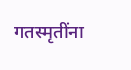गतस्मृतींना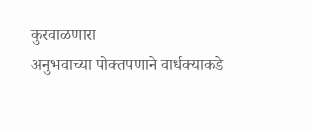कुरवाळणारा
अनुभवाच्या पोक्तपणाने वार्धक्याकडे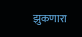झुकणारा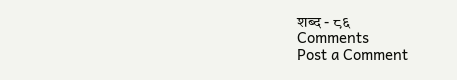शब्द - ८६
Comments
Post a Comment